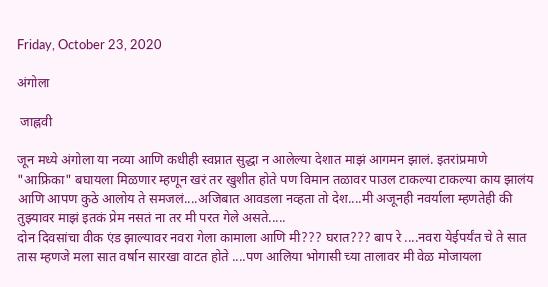Friday, October 23, 2020

अंगोला

 जाह्नवी

जून मध्ये अंगोला या नव्या आणि कधीही स्वप्नात सुद्धा न आलेल्या देशात माझं आगमन झालं. इतरांप्रमाणे "आफ्रिका" बघायला मिळणार म्हणून खरं तर खुशीत होते पण विमान तळावर पाउल टाकल्या टाकल्या काय झालंय आणि आपण कुठे आलोय ते समजलं....अजिबात आवडला नव्हता तो देश....मी अजूनही नवर्याला म्हणतेही की तुझ्यावर माझं इतकं प्रेम नसतं ना तर मी परत गेले असते.....
दोन दिवसांचा वीक एंड झाल्यावर नवरा गेला कामाला आणि मी??? घरात??? बाप रे ....नवरा येईपर्यंत चे ते सात तास म्हणजे मला सात वर्षान सारखा वाटत होते ....पण आलिया भोगासी च्या तालावर मी वेळ मोजायला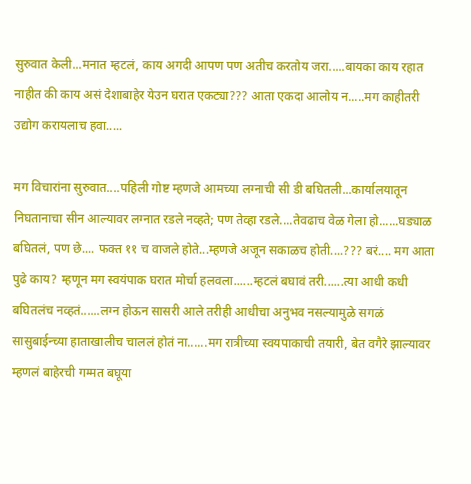सुरुवात केली...मनात म्हटलं, काय अगदी आपण पण अतीच करतोय जरा.....बायका काय रहात नाहीत की काय असं देशाबाहेर येउन घरात एकट्या??? आता एकदा आलोय न.....मग काहीतरी उद्योग करायलाच हवा.....

मग विचारांना सुरुवात....पहिली गोष्ट म्हणजे आमच्या लग्नाची सी डी बघितली...कार्यालयातून निघतानाचा सीन आल्यावर लग्नात रडले नव्हते; पण तेव्हा रडले....तेवढाच वेळ गेला हो......घड्याळ बघितलं, पण छे.... फक्त ११ च वाजले होते...म्हणजे अजून सकाळच होती....??? बरं.... मग आता पुढे काय? म्हणून मग स्वयंपाक घरात मोर्चा हलवला......म्हटलं बघावं तरी......त्या आधी कधी बघितलंच नव्हतं......लग्न होऊन सासरी आले तरीही आधीचा अनुभव नसल्यामुळे सगळं सासुबाईन्च्या हाताखालीच चाललं होतं ना......मग रात्रीच्या स्वयपाकाची तयारी, बेत वगैरे झाल्यावर म्हणलं बाहेरची गम्मत बघूया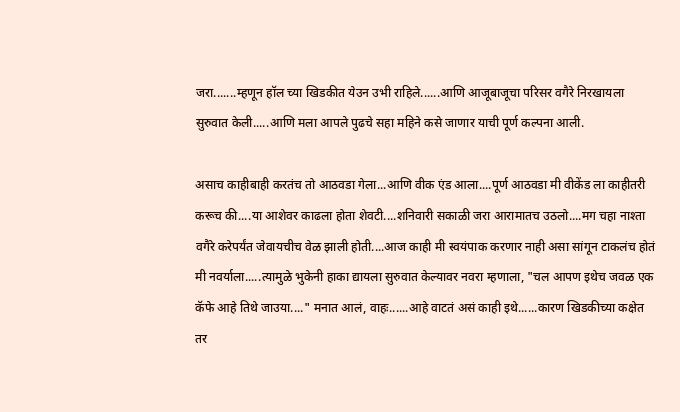जरा.......म्हणून हॉल च्या खिडकीत येउन उभी राहिले......आणि आजूबाजूचा परिसर वगैरे निरखायला सुरुवात केली.....आणि मला आपले पुढचे सहा महिने कसे जाणार याची पूर्ण कल्पना आली.

असाच काहीबाही करतंच तो आठवडा गेला...आणि वीक एंड आला....पूर्ण आठवडा मी वीकेंड ला काहीतरी करूच की....या आशेवर काढला होता शेवटी....शनिवारी सकाळी जरा आरामातच उठलो....मग चहा नाश्ता वगैरे करेपर्यंत जेवायचीच वेळ झाली होती....आज काही मी स्वयंपाक करणार नाही असा सांगून टाकलंच होतं मी नवर्याला.....त्यामुळे भुकेनी हाका द्यायला सुरुवात केल्यावर नवरा म्हणाला, "चल आपण इथेच जवळ एक कॅफे आहे तिथे जाउया...." मनात आलं, वाहः......आहे वाटतं असं काही इथे......कारण खिडकीच्या कक्षेत तर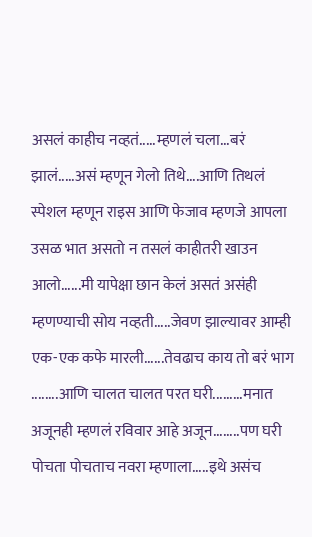असलं काहीच नव्हतं.....म्हणलं चला...बरं झालं.....असं म्हणून गेलो तिथे....आणि तिथलं स्पेशल म्हणून राइस आणि फेजाव म्हणजे आपला उसळ भात असतो न तसलं काहीतरी खाउन आलो......मी यापेक्षा छान केलं असतं असंही म्हणण्याची सोय नव्हती.....जेवण झाल्यावर आम्ही एक-एक कफे मारली......तेवढाच काय तो बरं भाग ........आणि चालत चालत परत घरी.........मनात अजूनही म्हणलं रविवार आहे अजून........पण घरी पोचता पोचताच नवरा म्हणाला.....इथे असंच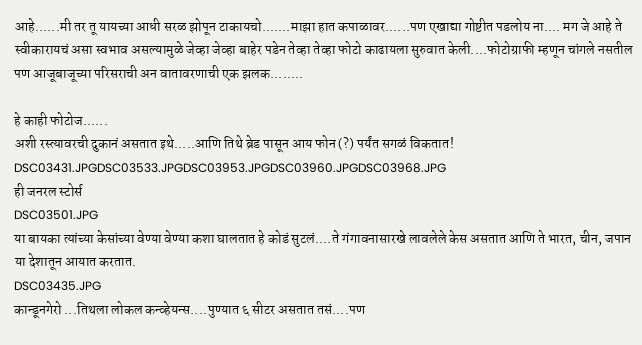आहे......मी तर तू यायच्या आधी सरळ झोपून टाकायचो.......माझा हात कपाळावर......पण एखाद्या गोष्टीत पडलोय ना.... मग जे आहे ते स्वीकारायचं असा स्वभाव असल्यामुळे जेव्हा जेव्हा बाहेर पडेन तेव्हा तेव्हा फोटो काढायला सुरुवात केली....फोटोग्राफी म्हणून चांगले नसतील पण आजूबाजूच्या परिसराची अन वातावरणाची एक झलक........

हे काही फोटोज......
अशी रस्त्यावरची दुकानं असतात इथे.....आणि तिथे ब्रेड पासून आय फोन (?) पर्यंत सगळं विकतात!
DSC03431.JPGDSC03533.JPGDSC03953.JPGDSC03960.JPGDSC03968.JPG
ही जनरल स्टोर्स
DSC03501.JPG
या बायका त्यांच्या केसांच्या वेण्या वेण्या कशा घालतात हे कोडं सुटलं....ते गंगावनासारखे लावलेले केस असतात आणि ते भारत, चीन, जपान या देशातून आयात करतात.
DSC03435.JPG
कान्डूनगेरो ...तिथला लोकल कन्व्हेयन्स....पुण्यात ६ सीटर असतात तसं....पण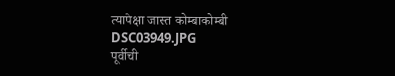त्यापेक्षा जास्त कोम्बाकोम्बी
DSC03949.JPG
पूर्वीची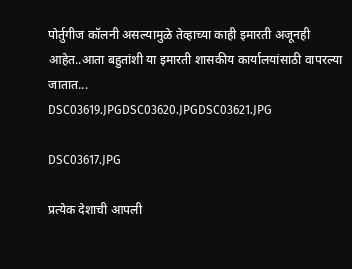पोर्तुगीज कॉलनी असल्यामुळे तेव्हाच्या काही इमारती अजूनही आहेत..आता बहुतांशी या इमारती शासकीय कार्यालयांसाठी वापरल्या जातात...
DSC03619.JPGDSC03620.JPGDSC03621.JPG

DSC03617.JPG

प्रत्येक देशाची आपली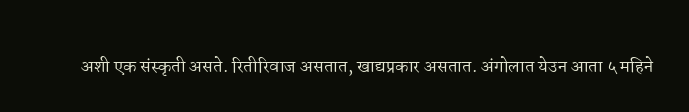अशी एक संस्कृती असते. रितीरिवाज असतात, खाद्यप्रकार असतात. अंगोलात येउन आता ५ महिने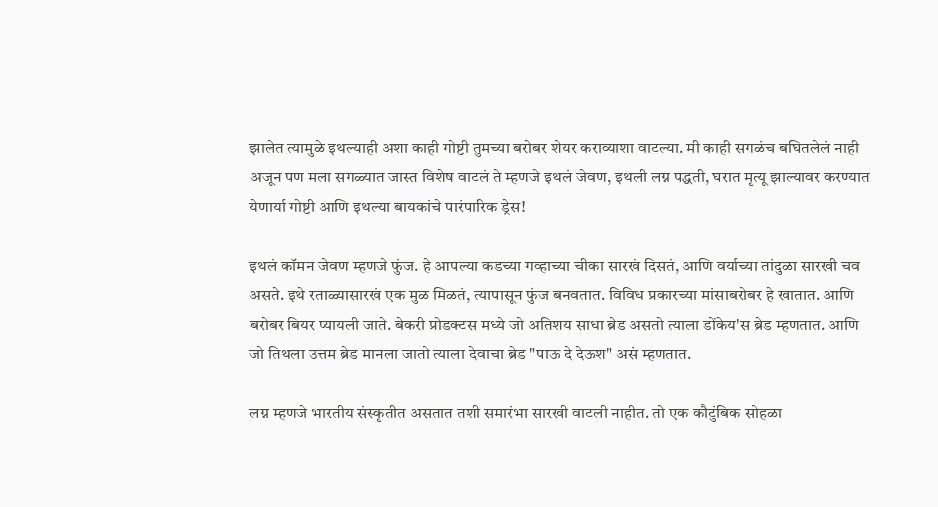झालेत त्यामुळे इथल्याही अशा काही गोष्टी तुमच्या बरोबर शेयर कराव्याशा वाटल्या. मी काही सगळंच बघितलेलं नाही अजून पण मला सगळ्यात जास्त विशेष वाटलं ते म्हणजे इथलं जेवण, इथली लग्न पद्धती, घरात मृत्यू झाल्यावर करण्यात येणार्या गोष्टी आणि इथल्या बायकांचे पारंपारिक ड्रेस!

इथलं कॉमन जेवण म्हणजे फुंज. हे आपल्या कडच्या गव्हाच्या चीका सारखं दिसतं, आणि वर्याच्या तांदुळा सारखी चव असते. इथे रताळ्यासारखं एक मुळ मिळतं, त्यापासून फुंज बनवतात. विविध प्रकारच्या मांसाबरोबर हे खातात. आणि बरोबर बियर प्यायली जाते. बेकरी प्रोडक्टस मध्ये जो अतिशय साधा ब्रेड असतो त्याला डोंकेय'स ब्रेड म्हणतात. आणि जो तिथला उत्तम ब्रेड मानला जातो त्याला देवाचा ब्रेड "पाऊ दे देऊश" असं म्हणतात.

लग्न म्हणजे भारतीय संस्कृतीत असतात तशी समारंभा सारखी वाटली नाहीत. तो एक कौटुंबिक सोहळा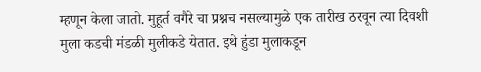म्हणून केला जातो. मुहूर्त वगैरे चा प्रश्नच नसल्यामुळे एक तारीख ठरवून त्या दिवशी मुला कडची मंडळी मुलीकडे येतात. इथे हुंडा मुलाकडून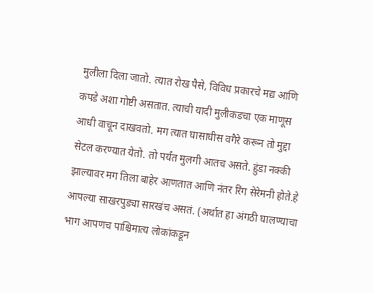मुलीला दिला जातो. त्यात रोख पैसे, विविध प्रकारचे मद्य आणि कपडे अशा गोष्टी असतात. त्याची यादी मुलीकडचा एक माणूस आधी वाचून दाखवतो. मग त्यात घासाघीस वगैरे करून तो मुद्दा सेटल करण्यात येतो. तो पर्यंत मुलगी आतच असते. हुंडा नक्की झाल्यावर मग तिला बाहेर आणतात आणि नंतर रिंग सेरेमनी होते.हे आपल्या साखरपुड्या सारखंच असतं. (अर्थात हा अंगठी घालण्याचा भाग आपणच पाश्चिमात्य लोकांकडून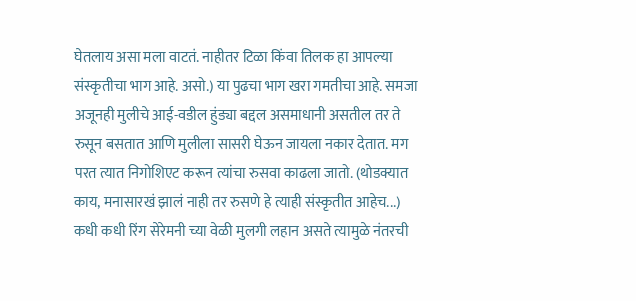घेतलाय असा मला वाटतं. नाहीतर टिळा किंवा तिलक हा आपल्या संस्कृतीचा भाग आहे. असो.) या पुढचा भाग खरा गमतीचा आहे. समजा अजूनही मुलीचे आई-वडील हुंड्या बद्दल असमाधानी असतील तर ते रुसून बसतात आणि मुलीला सासरी घेऊन जायला नकार देतात. मग परत त्यात निगोशिएट करून त्यांचा रुसवा काढला जातो. (थोडक्यात काय, मनासारखं झालं नाही तर रुसणे हे त्याही संस्कृतीत आहेच...) कधी कधी रिंग सेरेमनी च्या वेळी मुलगी लहान असते त्यामुळे नंतरची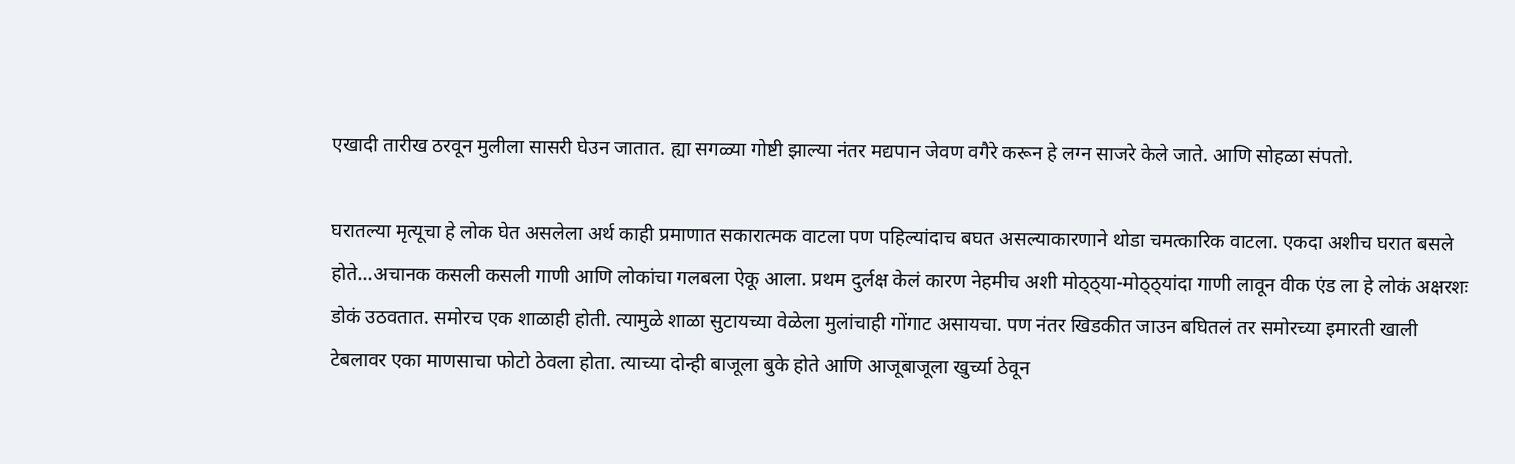एखादी तारीख ठरवून मुलीला सासरी घेउन जातात. ह्या सगळ्या गोष्टी झाल्या नंतर मद्यपान जेवण वगैरे करून हे लग्न साजरे केले जाते. आणि सोहळा संपतो.

घरातल्या मृत्यूचा हे लोक घेत असलेला अर्थ काही प्रमाणात सकारात्मक वाटला पण पहिल्यांदाच बघत असल्याकारणाने थोडा चमत्कारिक वाटला. एकदा अशीच घरात बसले होते...अचानक कसली कसली गाणी आणि लोकांचा गलबला ऐकू आला. प्रथम दुर्लक्ष केलं कारण नेहमीच अशी मोठ्ठ्या-मोठ्ठ्यांदा गाणी लावून वीक एंड ला हे लोकं अक्षरशः डोकं उठवतात. समोरच एक शाळाही होती. त्यामुळे शाळा सुटायच्या वेळेला मुलांचाही गोंगाट असायचा. पण नंतर खिडकीत जाउन बघितलं तर समोरच्या इमारती खाली टेबलावर एका माणसाचा फोटो ठेवला होता. त्याच्या दोन्ही बाजूला बुके होते आणि आजूबाजूला खुर्च्या ठेवून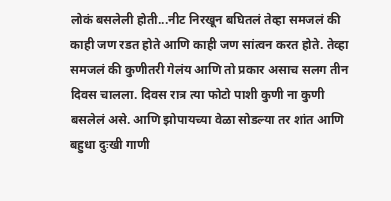लोकं बसलेली होती...नीट निरखून बघितलं तेव्हा समजलं की काही जण रडत होते आणि काही जण सांत्वन करत होते. तेव्हा समजलं की कुणीतरी गेलंय आणि तो प्रकार असाच सलग तीन दिवस चालला. दिवस रात्र त्या फोटो पाशी कुणी ना कुणी बसलेलं असे. आणि झोपायच्या वेळा सोडल्या तर शांत आणि बहुधा दुःखी गाणी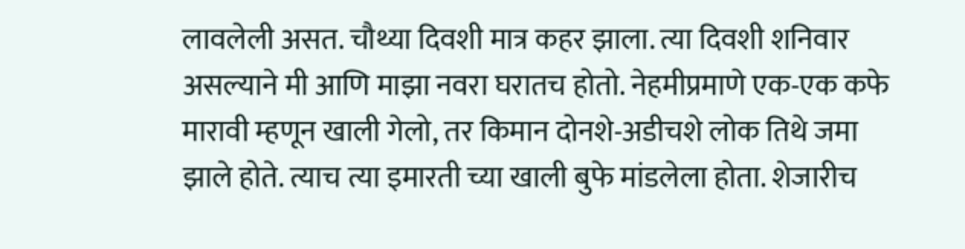लावलेली असत. चौथ्या दिवशी मात्र कहर झाला. त्या दिवशी शनिवार असल्याने मी आणि माझा नवरा घरातच होतो. नेहमीप्रमाणे एक-एक कफे मारावी म्हणून खाली गेलो, तर किमान दोनशे-अडीचशे लोक तिथे जमा झाले होते. त्याच त्या इमारती च्या खाली बुफे मांडलेला होता. शेजारीच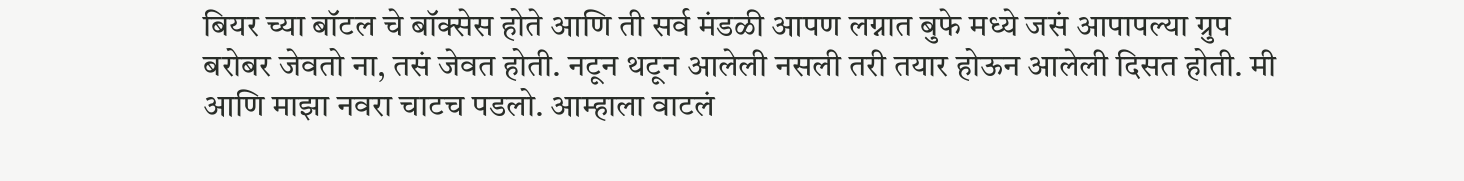बियर च्या बॉटल चे बॉक्सेस होते आणि ती सर्व मंडळी आपण लग्नात बुफे मध्ये जसं आपापल्या ग्रुप बरोबर जेवतो ना, तसं जेवत होती. नटून थटून आलेली नसली तरी तयार होऊन आलेली दिसत होती. मी आणि माझा नवरा चाटच पडलो. आम्हाला वाटलं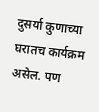दुसर्या कुणाच्या घरातच कार्यक्रम असेल. पण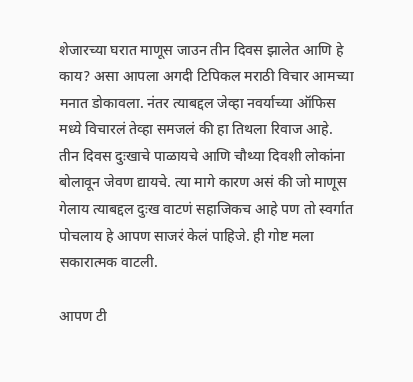शेजारच्या घरात माणूस जाउन तीन दिवस झालेत आणि हे काय? असा आपला अगदी टिपिकल मराठी विचार आमच्या मनात डोकावला. नंतर त्याबद्दल जेव्हा नवर्याच्या ऑफिस मध्ये विचारलं तेव्हा समजलं की हा तिथला रिवाज आहे. तीन दिवस दुःखाचे पाळायचे आणि चौथ्या दिवशी लोकांना बोलावून जेवण द्यायचे. त्या मागे कारण असं की जो माणूस गेलाय त्याबद्दल दुःख वाटणं सहाजिकच आहे पण तो स्वर्गात पोचलाय हे आपण साजरं केलं पाहिजे. ही गोष्ट मला सकारात्मक वाटली.

आपण टी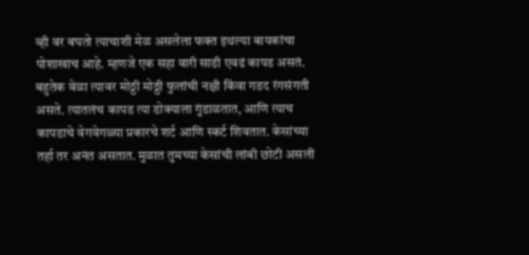व्ही वर बघतो त्याचाशी मेळ असलेला फक्त इथल्या बायकांचा पोशाखाच आहे. म्हणजे एक सहा वारी साडी एवढं कापड असतं. बहुतेक वेळा त्यावर मोठ्ठी मोठ्ठी फुलांची नक्षी किंवा गडद रंगसंगती असते. त्यातलंच कापड त्या डोक्याला गुंडाळतात, आणि त्याच कापडाचे वेगवेगळ्या प्रकारचे शर्ट आणि स्कर्ट शिवतात. केसांच्या तर्हा तर अनंत असतात. मुळात तुमच्या केसांची लांबी छोटी असली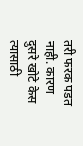तरी फरक पडत नाही. कारण दुसरे खोटे केस त्यासाठी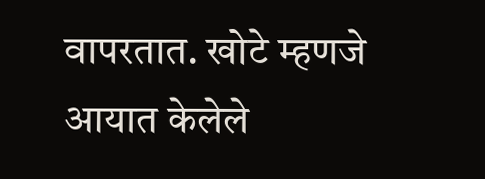वापरतात. खोटे म्हणजे आयात केलेले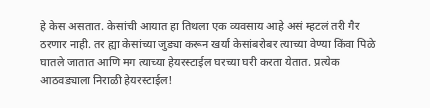हे केस असतात. केसांची आयात हा तिथला एक व्यवसाय आहे असं म्हटलं तरी गैर ठरणार नाही. तर ह्या केसांच्या जुड्या करून खर्या केसांबरोबर त्याच्या वेण्या किंवा पिळे घातले जातात आणि मग त्याच्या हेयरस्टाईल घरच्या घरी करता येतात. प्रत्येक आठवड्याला निराळी हेयरस्टाईल!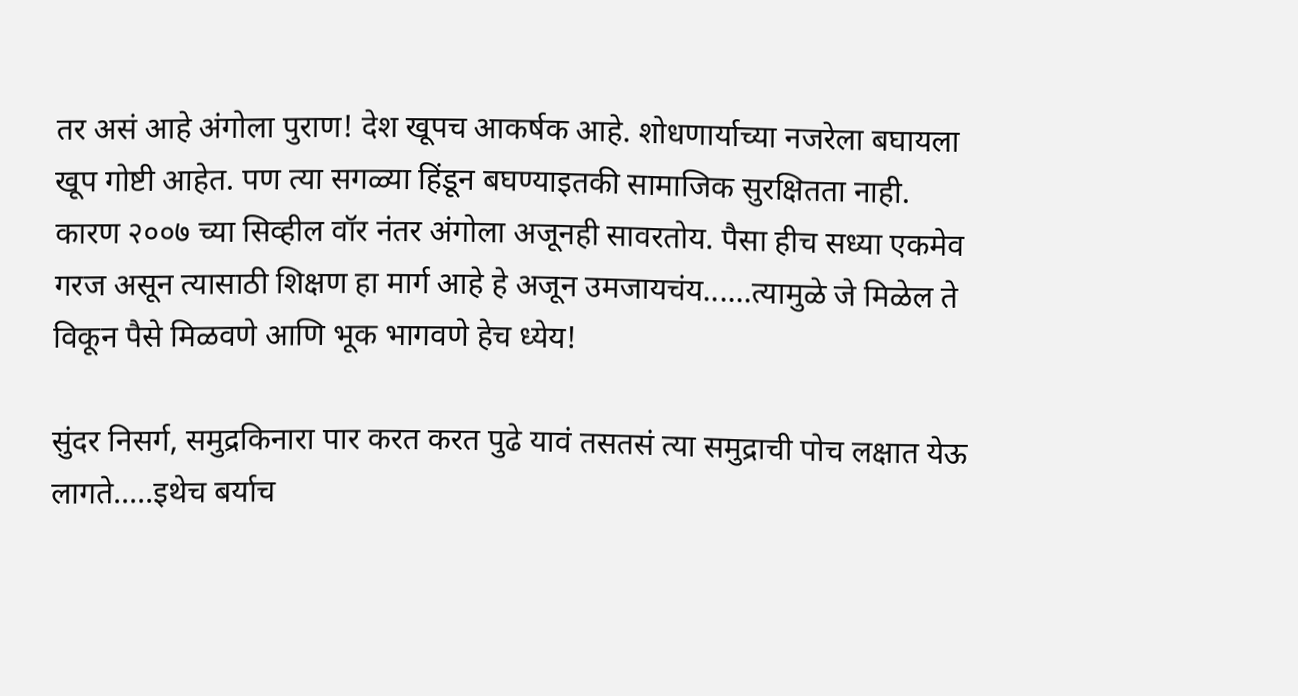तर असं आहे अंगोला पुराण! देश खूपच आकर्षक आहे. शोधणार्याच्या नजरेला बघायला खूप गोष्टी आहेत. पण त्या सगळ्या हिंडून बघण्याइतकी सामाजिक सुरक्षितता नाही. कारण २००७ च्या सिव्हील वॉर नंतर अंगोला अजूनही सावरतोय. पैसा हीच सध्या एकमेव गरज असून त्यासाठी शिक्षण हा मार्ग आहे हे अजून उमजायचंय......त्यामुळे जे मिळेल ते विकून पैसे मिळवणे आणि भूक भागवणे हेच ध्येय!

सुंदर निसर्ग, समुद्रकिनारा पार करत करत पुढे यावं तसतसं त्या समुद्राची पोच लक्षात येऊ लागते.....इथेच बर्याच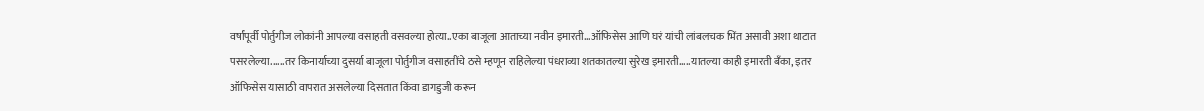वर्षांपूर्वी पोर्तुगीज लोकांनी आपल्या वसाहती वसवल्या होत्या..एका बाजूला आताच्या नवीन इमारती...ऑफिसेस आणि घरं यांची लांबलचक भिंत असावी अशा थाटात पसरलेल्या......तर किनार्याच्या दुसर्या बाजूला पोर्तुगीज वसाहतींचे ठसे म्हणून राहिलेल्या पंधराव्या शतकातल्या सुरेख इमारती.....यातल्या काही इमारती बँका, इतर ऑफिसेस यासाठी वापरात असलेल्या दिसतात किंवा डागडुजी करून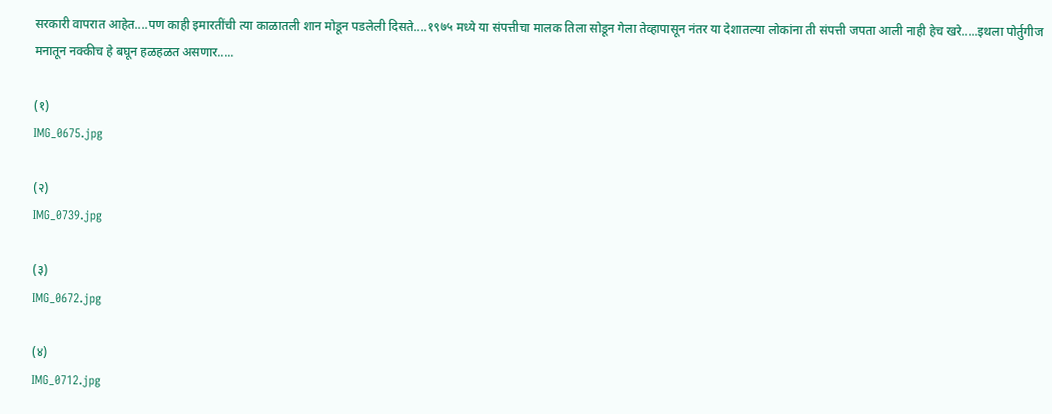सरकारी वापरात आहेत....पण काही इमारतींची त्या काळातली शान मोडून पडलेली दिसते....१९७५ मध्ये या संपत्तीचा मालक तिला सोडून गेला तेव्हापासून नंतर या देशातल्या लोकांना ती संपत्ती जपता आली नाही हेच खरे.....इथला पोर्तुगीज मनातून नक्कीच हे बघून हळहळत असणार.....

(१)
IMG_0675.jpg

(२)
IMG_0739.jpg

(३)
IMG_0672.jpg

(४)
IMG_0712.jpg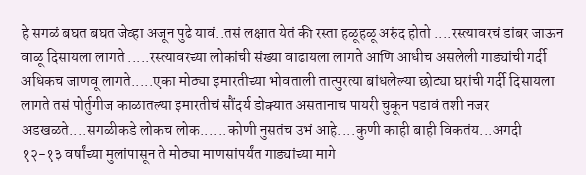हे सगळं बघत बघत जेव्हा अजून पुढे यावं..तसं लक्षात येतं की रस्ता हळूहळू अरुंद होतो ....रस्त्यावरचं डांबर जाऊन वाळू दिसायला लागते .....रस्त्यावरच्या लोकांची संख्या वाढायला लागते आणि आधीच असलेली गाड्यांची गर्दी अधिकच जाणवू लागते.....एका मोठ्या इमारतीच्या भोवताली तात्पुरत्या बांधलेल्या छोट्या घरांची गर्दी दिसायला लागते तसं पोर्तुगीज काळातल्या इमारतीचं सौंदर्य डोक्यात असतानाच पायरी चुकून पडावं तशी नजर अडखळते....सगळीकडे लोकच लोक......कोणी नुसतंच उभं आहे....कुणी काही बाही विकतंय...अगदी १२-१३ वर्षांच्या मुलांपासून ते मोठ्या माणसांपर्यंत गाड्यांच्या मागे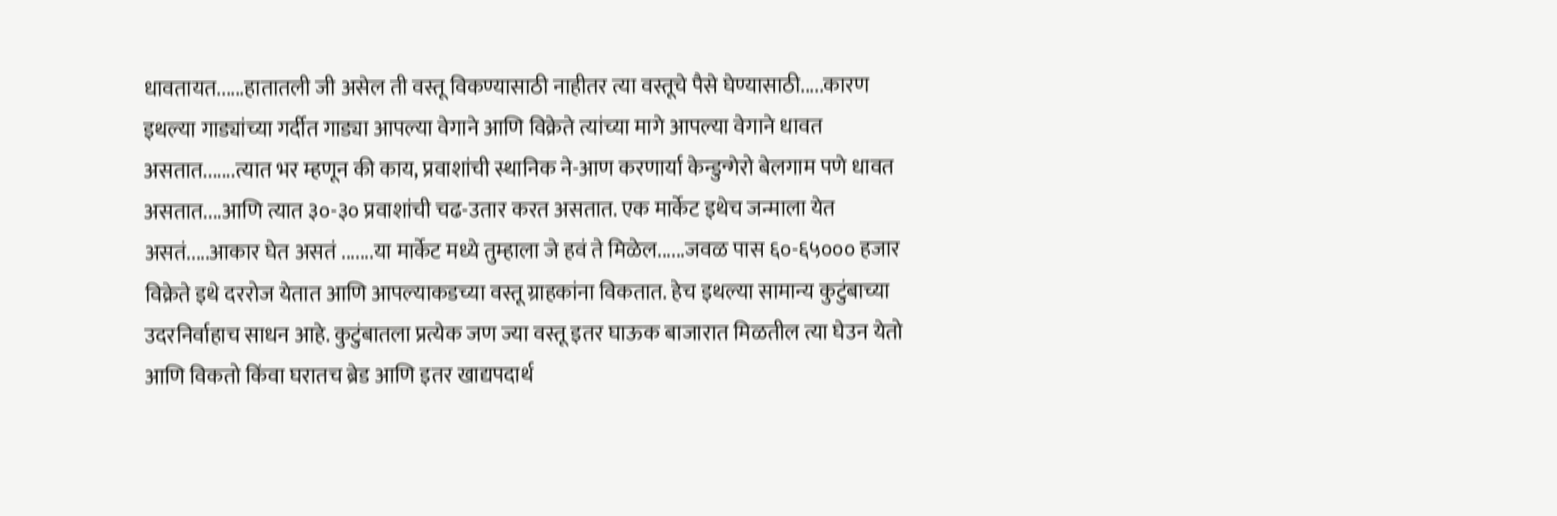धावतायत......हातातली जी असेल ती वस्तू विकण्यासाठी नाहीतर त्या वस्तूचे पैसे घेण्यासाठी.....कारण इथल्या गाड्यांच्या गर्दीत गाड्या आपल्या वेगाने आणि विक्रेते त्यांच्या मागे आपल्या वेगाने धावत असतात.......त्यात भर म्हणून की काय, प्रवाशांची स्थानिक ने-आण करणार्या केन्डुन्गेरो बेलगाम पणे धावत असतात....आणि त्यात ३०-३० प्रवाशांची चढ-उतार करत असतात. एक मार्केट इथेच जन्माला येत असतं.....आकार घेत असतं .......या मार्केट मध्ये तुम्हाला जे हवं ते मिळेल......जवळ पास ६०-६५००० हजार विक्रेते इथे दररोज येतात आणि आपल्याकडच्या वस्तू ग्राहकांना विकतात. हेच इथल्या सामान्य कुटुंबाच्या उदरनिर्वाहाच साधन आहे. कुटुंबातला प्रत्येक जण ज्या वस्तू इतर घाऊक बाजारात मिळतील त्या घेउन येतो आणि विकतो किंवा घरातच ब्रेड आणि इतर खाद्यपदार्थ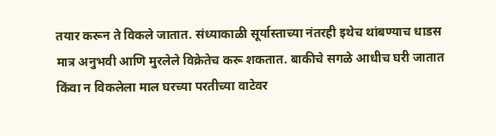तयार करून ते विकले जातात. संध्याकाळी सूर्यास्ताच्या नंतरही इथेच थांबण्याच धाडस मात्र अनुभवी आणि मुरलेले विक्रेतेच करू शकतात. बाकीचे सगळे आधीच घरी जातात किंवा न विकलेला माल घरच्या परतीच्या वाटेवर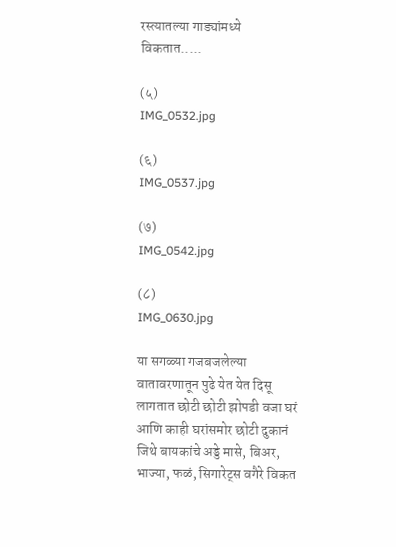रस्त्यातल्या गाड्यांमध्ये विकतात.....

(५)
IMG_0532.jpg

(६)
IMG_0537.jpg

(७)
IMG_0542.jpg

(८)
IMG_0630.jpg

या सगळ्या गजबजलेल्या वातावरणातून पुढे येत येत दिसू लागतात छोटी छोटी झोपडी वजा घरं आणि काही घरांसमोर छोटी दुकानं जिथे बायकांचे अड्डे मासे, बिअर, भाज्या, फळं, सिगारेट्स वगैरे विकत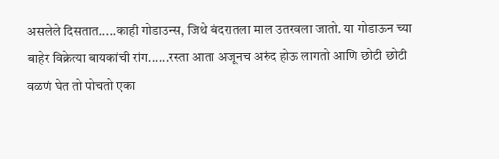असलेले दिसतात.....काही गोडाउन्स, जिथे बंदरातला माल उतरवला जातो. या गोडाऊन च्या बाहेर विक्रेत्या बायकांची रांग......रस्ता आता अजूनच अरुंद होऊ लागतो आणि छोटी छोटी वळणं घेत तो पोचतो एका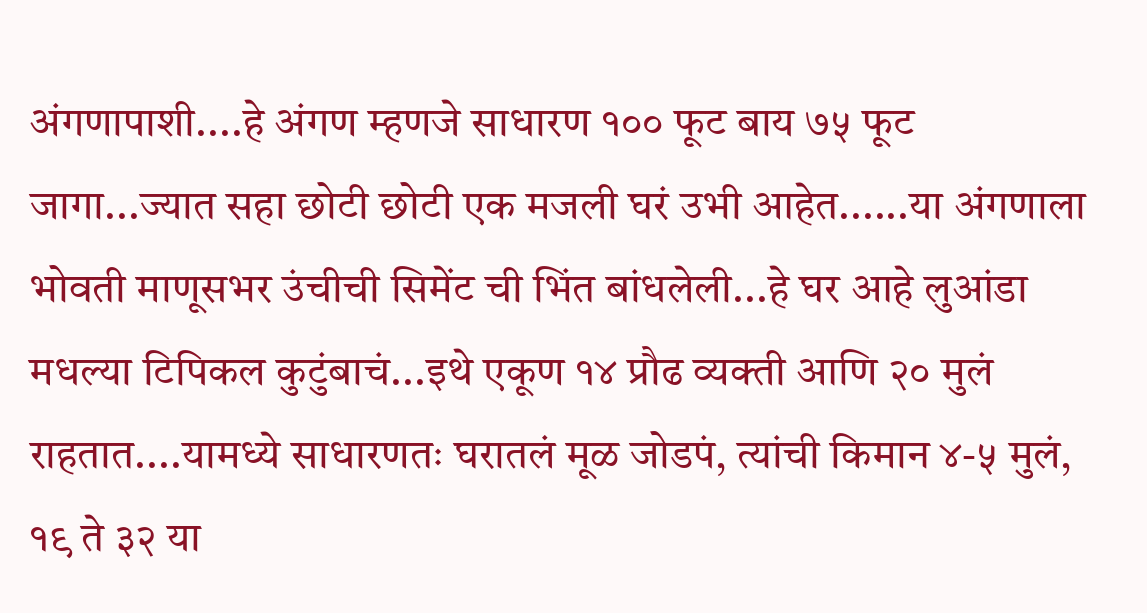अंगणापाशी....हे अंगण म्हणजे साधारण १०० फूट बाय ७५ फूट जागा...ज्यात सहा छोटी छोटी एक मजली घरं उभी आहेत......या अंगणाला भोवती माणूसभर उंचीची सिमेंट ची भिंत बांधलेली...हे घर आहे लुआंडा मधल्या टिपिकल कुटुंबाचं...इथे एकूण १४ प्रौढ व्यक्ती आणि २० मुलं राहतात....यामध्ये साधारणतः घरातलं मूळ जोडपं, त्यांची किमान ४-५ मुलं, १९ ते ३२ या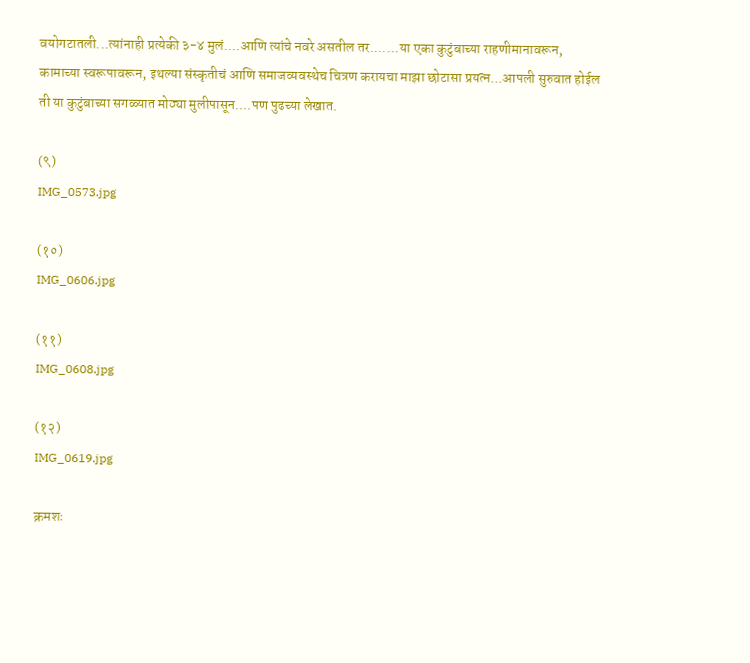वयोगटातली...त्यांनाही प्रत्येकी ३-४ मुलं....आणि त्यांचे नवरे असतील तर.......या एका कुटुंबाच्या राहणीमानावरून, कामाच्या स्वरूपावरून, इथल्या संस्कृतीचं आणि समाजव्यवस्थेच चित्रण करायचा माझा छोटासा प्रयत्न...आपली सुरुवात होईल ती या कुटुंबाच्या सगळ्यात मोठ्या मुलीपासून....पण पुढच्या लेखात.

(९)
IMG_0573.jpg

(१०)
IMG_0606.jpg

(११)
IMG_0608.jpg

(१२)
IMG_0619.jpg

क्रमशः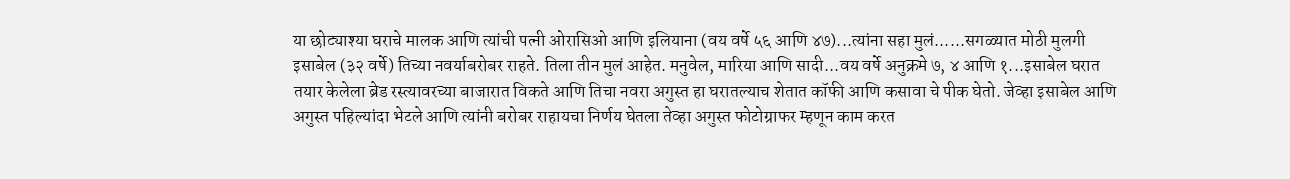या छोट्याश्या घराचे मालक आणि त्यांची पत्नी ओरासिओ आणि इलियाना (वय वर्षे ५६ आणि ४७)...त्यांना सहा मुलं......सगळ्यात मोठी मुलगी इसाबेल (३२ वर्षे) तिच्या नवर्याबरोबर राहते. तिला तीन मुलं आहेत. मनुवेल, मारिया आणि सादी...वय वर्षे अनुक्रमे ७, ४ आणि १...इसाबेल घरात तयार केलेला ब्रेड रस्त्यावरच्या बाजारात विकते आणि तिचा नवरा अगुस्त हा घरातल्याच शेतात कॉफी आणि कसावा चे पीक घेतो. जेव्हा इसाबेल आणि अगुस्त पहिल्यांदा भेटले आणि त्यांनी बरोबर राहायचा निर्णय घेतला तेव्हा अगुस्त फोटोग्राफर म्हणून काम करत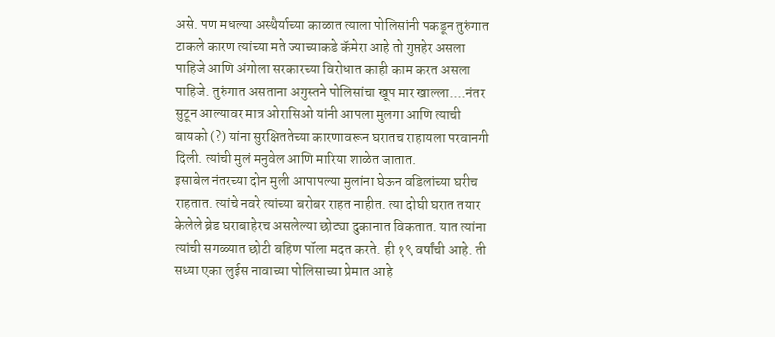असे. पण मधल्या अस्थैर्याच्या काळात त्याला पोलिसांनी पकडून तुरुंगात टाकले कारण त्यांच्या मते ज्याच्याकडे कॅमेरा आहे तो गुप्तहेर असला पाहिजे आणि अंगोला सरकारच्या विरोधात काही काम करत असला पाहिजे. तुरुंगात असताना अगुस्तने पोलिसांचा खूप मार खाल्ला....नंतर सुटून आल्यावर मात्र ओरासिओ यांनी आपला मुलगा आणि त्याची बायको (?) यांना सुरक्षिततेच्या कारणावरून घरातच राहायला परवानगी दिली. त्यांची मुलं मनुवेल आणि मारिया शाळेत जातात.
इसाबेल नंतरच्या दोन मुली आपापल्या मुलांना घेऊन वडिलांच्या घरीच राहतात. त्यांचे नवरे त्यांच्या बरोबर राहत नाहीत. त्या दोघी घरात तयार केलेले ब्रेड घराबाहेरच असलेल्या छोट्या दुकानात विकतात. यात त्यांना त्यांची सगळ्यात छोटी बहिण पॉला मदत करते. ही १९ वर्षांची आहे. ती सध्या एका लुईस नावाच्या पोलिसाच्या प्रेमात आहे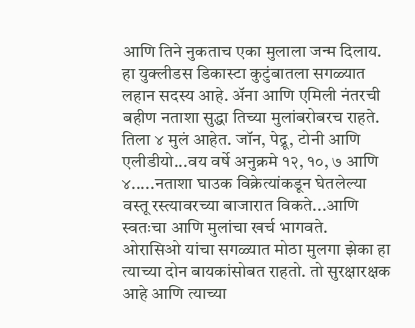आणि तिने नुकताच एका मुलाला जन्म दिलाय. हा युक्लीडस डिकास्टा कुटुंबातला सगळ्यात लहान सदस्य आहे. अ‍ॅना आणि एमिली नंतरची बहीण नताशा सुद्धा तिच्या मुलांबरोबरच राहते. तिला ४ मुलं आहेत. जॉन, पेद्रू, टोनी आणि एलीडीयो...वय वर्षे अनुक्रमे १२, १०, ७ आणि ४.....नताशा घाउक विक्रेत्यांकडून घेतलेल्या वस्तू रस्त्यावरच्या बाजारात विकते...आणि स्वतःचा आणि मुलांचा खर्च भागवते.
ओरासिओ यांचा सगळ्यात मोठा मुलगा झेका हा त्याच्या दोन बायकांसोबत राहतो. तो सुरक्षारक्षक आहे आणि त्याच्या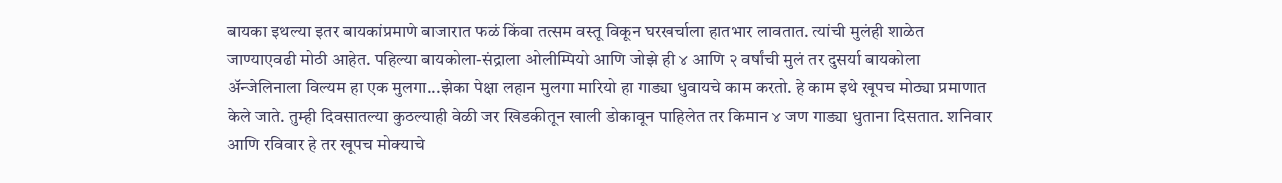बायका इथल्या इतर बायकांप्रमाणे बाजारात फळं किंवा तत्सम वस्तू विकून घरखर्चाला हातभार लावतात. त्यांची मुलंही शाळेत जाण्याएवढी मोठी आहेत. पहिल्या बायकोला-संद्राला ओलीम्पियो आणि जोझे ही ४ आणि २ वर्षांची मुलं तर दुसर्या बायकोला अ‍ॅन्जेलिनाला विल्यम हा एक मुलगा...झेका पेक्षा लहान मुलगा मारियो हा गाड्या धुवायचे काम करतो. हे काम इथे खूपच मोठ्या प्रमाणात केले जाते. तुम्ही दिवसातल्या कुठल्याही वेळी जर खिडकीतून खाली डोकावून पाहिलेत तर किमान ४ जण गाड्या धुताना दिसतात. शनिवार आणि रविवार हे तर खूपच मोक्याचे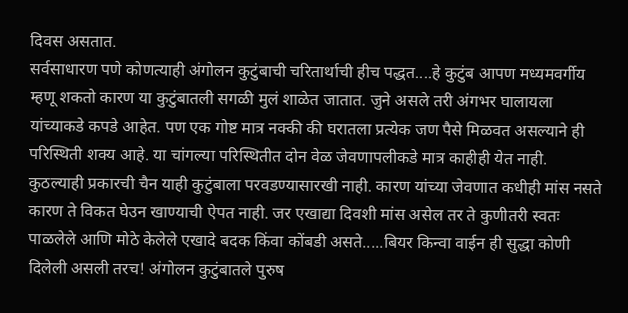दिवस असतात.
सर्वसाधारण पणे कोणत्याही अंगोलन कुटुंबाची चरितार्थाची हीच पद्धत....हे कुटुंब आपण मध्यमवर्गीय म्हणू शकतो कारण या कुटुंबातली सगळी मुलं शाळेत जातात. जुने असले तरी अंगभर घालायला यांच्याकडे कपडे आहेत. पण एक गोष्ट मात्र नक्की की घरातला प्रत्येक जण पैसे मिळवत असल्याने ही परिस्थिती शक्य आहे. या चांगल्या परिस्थितीत दोन वेळ जेवणापलीकडे मात्र काहीही येत नाही. कुठल्याही प्रकारची चैन याही कुटुंबाला परवडण्यासारखी नाही. कारण यांच्या जेवणात कधीही मांस नसते कारण ते विकत घेउन खाण्याची ऐपत नाही. जर एखाद्या दिवशी मांस असेल तर ते कुणीतरी स्वतः पाळलेले आणि मोठे केलेले एखादे बदक किंवा कोंबडी असते.....बियर किन्वा वाईन ही सुद्धा कोणी दिलेली असली तरच! अंगोलन कुटुंबातले पुरुष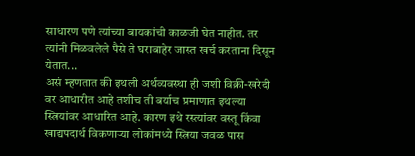साधारण पणे त्यांच्या बायकांची काळजी घेत नाहीत. तर त्यांनी मिळवलेले पैसे ते घराबाहेर जास्त खर्च करताना दिसून येतात...
असं म्हणतात की इथली अर्थव्यवस्था ही जशी विक्री-खरेदी वर आधारीत आहे तशीच ती बर्याच प्रमाणात इथल्या स्त्रियांवर आधारित आहे. कारण इथे रस्त्यांवर वस्तू किंवा खाद्यपदार्थ विकणाऱ्या लोकांमध्ये स्त्रिया जवळ पास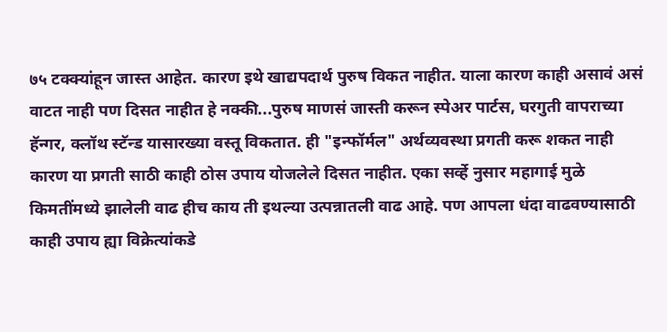७५ टक्क्यांहून जास्त आहेत. कारण इथे खाद्यपदार्थ पुरुष विकत नाहीत. याला कारण काही असावं असं वाटत नाही पण दिसत नाहीत हे नक्की...पुरुष माणसं जास्ती करून स्पेअर पार्टस, घरगुती वापराच्या हॅन्गर, क्लॉथ स्टॅन्ड यासारख्या वस्तू विकतात. ही "इन्फॉर्मल" अर्थव्यवस्था प्रगती करू शकत नाही कारण या प्रगती साठी काही ठोस उपाय योजलेले दिसत नाहीत. एका सर्व्हे नुसार महागाई मुळे किमतींमध्ये झालेली वाढ हीच काय ती इथल्या उत्पन्नातली वाढ आहे. पण आपला धंदा वाढवण्यासाठी काही उपाय ह्या विक्रेत्यांकडे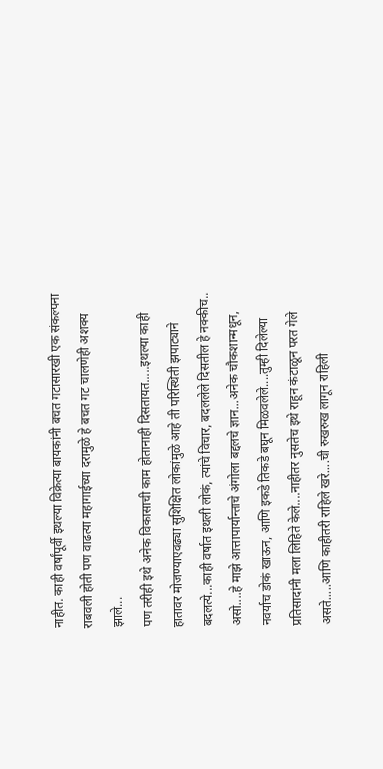नाहीत. काही वर्षांपूर्वी इथल्या विक्रेत्या बायकांनी बचत गटासारखी एक संकल्पना राबवली होती पण वाढत्या महागाईच्या दरामुळे हे बचत गट चालणेही अशक्य झाले...
पण तरीही इथे अनेक विकासाची काम होतानाही दिसतायत.....इथल्या काही हातावर मोजण्याएवढ्या सुशिक्षित लोकांमुळे आहे ती परिस्थिती झपाट्याने बदलत्ये...काही वर्षात इथली लोकं, त्यांचे विचार, बदललेले दिसतील हे नक्कीच..
असो....हे माझे आत्तापार्यान्ताचे अंगोला बद्दलचे ज्ञान...अनेक चौकशान्मधून, नवर्याच डोकं खाऊन, आणि इकडे तिकडे बघून मिळवलेले....तुम्ही दिलेल्या प्रतिसादांनी मला लिहिते केले....नाहीतर नुसतेच इथे राहून कंटाळून परत गेले असते.....आणि काहीतरी राहिले खरे....ची रुखरुख लागून राहिली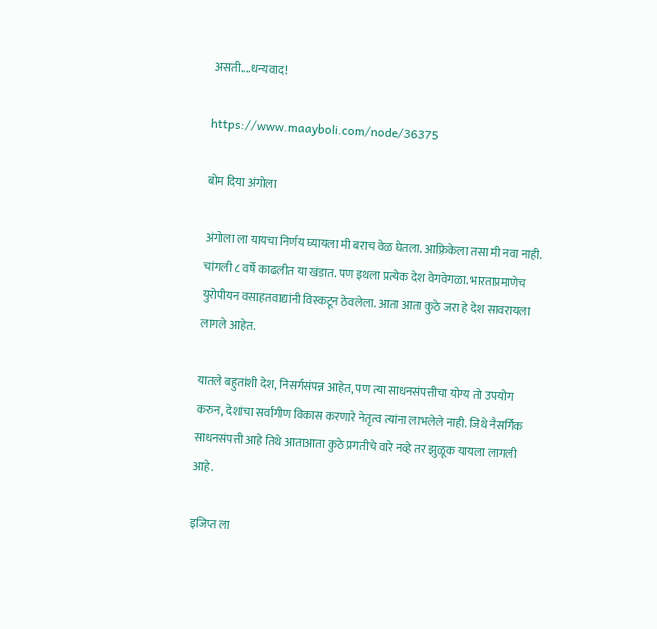असती....धन्यवाद!

https://www.maayboli.com/node/36375

बोम दिया अंगोला

अंगोला ला यायचा निर्णय घ्यायला मी बराच वेळ घेतला. आफ़्रिकेला तसा मी नवा नाही.
चांगली ८ वर्षे काढलीत या खंडात. पण इथला प्रत्येक देश वेगवेगळा. भारताप्रमाणेच
युरोपीयन वसाहतवाद्यांनी विस्कटून ठेवलेला. आता आता कुठे जरा हे देश सावरायला
लागले आहेत.

यातले बहुतांशी देश, निसर्गसंपन्न आहेत, पण त्या साधनसंपत्तीचा योग्य तो उपयोग
करुन, देशांचा सर्वांगीण विकास करणारे नेतृत्व त्यांना लाभलेले नाही. जिथे नैसर्गिक
साधनसंपत्ती आहे तिथे आताआता कुठे प्रगतीचे वारे नव्हे तर झुळूक यायला लागली
आहे.

इजिप्त ला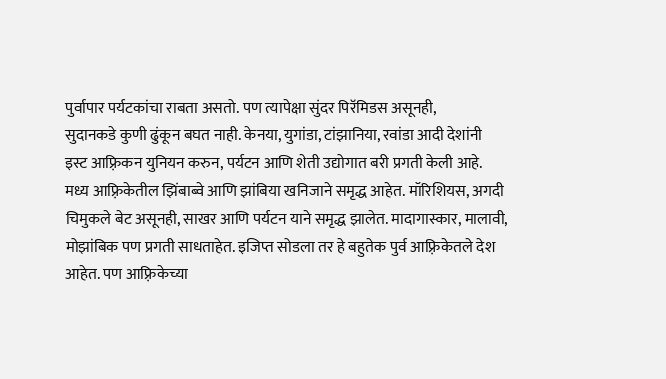पुर्वापार पर्यटकांचा राबता असतो. पण त्यापेक्षा सुंदर पिरॅमिडस असूनही,
सुदानकडे कुणी ढुंकून बघत नाही. केनया, युगांडा, टांझानिया, रवांडा आदी देशांनी
इस्ट आफ़्रिकन युनियन करुन, पर्यटन आणि शेती उद्योगात बरी प्रगती केली आहे.
मध्य आफ़्रिकेतील झिंबाब्वे आणि झांबिया खनिजाने समृद्ध आहेत. मॉरिशियस, अगदी
चिमुकले बेट असूनही, साखर आणि पर्यटन याने समृद्ध झालेत. मादागास्कार, मालावी,
मोझांबिक पण प्रगती साधताहेत. इजिप्त सोडला तर हे बहुतेक पुर्व आफ़्रिकेतले देश
आहेत. पण आफ़्रिकेच्या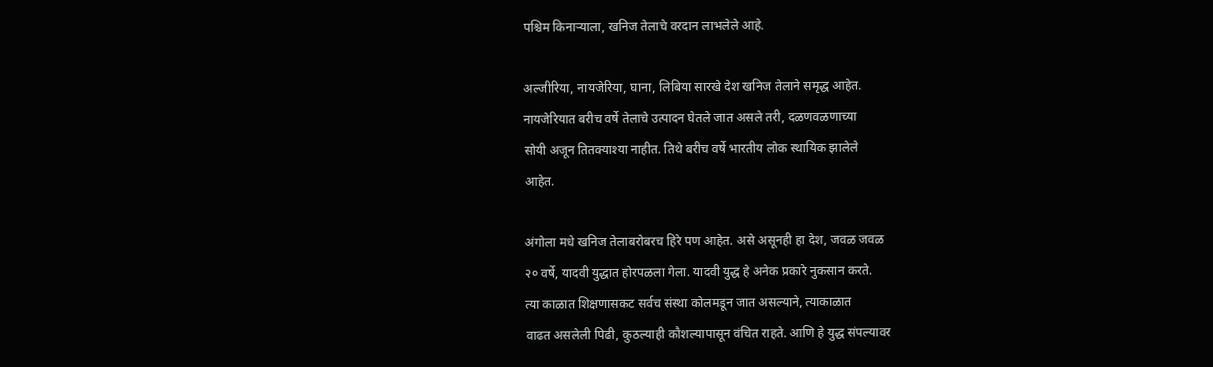पश्चिम किनाऱ्याला, खनिज तेलाचे वरदान लाभलेले आहे.

अल्जीरिया, नायजेरिया, घाना, लिबिया सारखे देश खनिज तेलाने समृद्ध आहेत.
नायजेरियात बरीच वर्षे तेलाचे उत्पादन घेतले जात असले तरी, दळणवळणाच्या
सोयी अजून तितक्याश्या नाहीत. तिथे बरीच वर्षे भारतीय लोक स्थायिक झालेले
आहेत.

अंगोला मधे खनिज तेलाबरोबरच हिरे पण आहेत. असे असूनही हा देश, जवळ जवळ
२० वर्षे, यादवी युद्धात होरपळला गेला. यादवी युद्ध हे अनेक प्रकारे नुकसान करते.
त्या काळात शिक्षणासकट सर्वच संस्था कोलमडून जात असल्याने, त्याकाळात
वाढत असलेली पिढी, कुठल्याही कौशल्यापासून वंचित राहते. आणि हे युद्ध संपल्यावर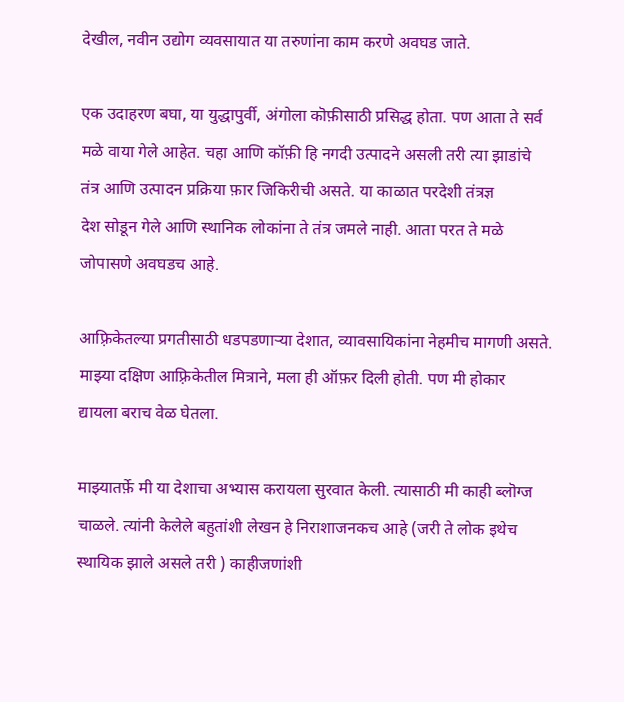देखील, नवीन उद्योग व्यवसायात या तरुणांना काम करणे अवघड जाते.

एक उदाहरण बघा, या युद्धापुर्वी, अंगोला कॊफ़ीसाठी प्रसिद्ध होता. पण आता ते सर्व
मळे वाया गेले आहेत. चहा आणि कॉफ़ी हि नगदी उत्पादने असली तरी त्या झाडांचे
तंत्र आणि उत्पादन प्रक्रिया फ़ार जिकिरीची असते. या काळात परदेशी तंत्रज्ञ
देश सोडून गेले आणि स्थानिक लोकांना ते तंत्र जमले नाही. आता परत ते मळे
जोपासणे अवघडच आहे.

आफ़्रिकेतल्या प्रगतीसाठी धडपडणाऱ्या देशात, व्यावसायिकांना नेहमीच मागणी असते.
माझ्या दक्षिण आफ़्रिकेतील मित्राने, मला ही ऑफ़र दिली होती. पण मी होकार
द्यायला बराच वेळ घेतला.

माझ्यातर्फ़े मी या देशाचा अभ्यास करायला सुरवात केली. त्यासाठी मी काही ब्लॊग्ज
चाळले. त्यांनी केलेले बहुतांशी लेखन हे निराशाजनकच आहे (जरी ते लोक इथेच
स्थायिक झाले असले तरी ) काहीजणांशी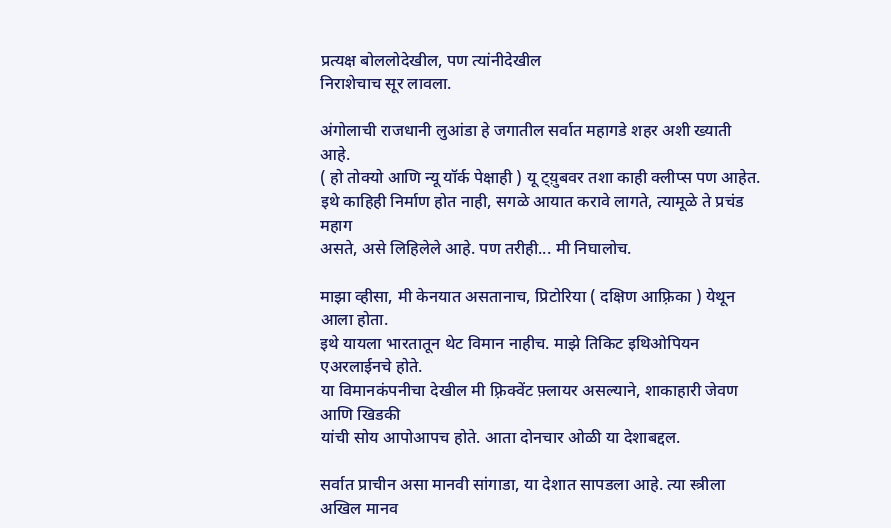प्रत्यक्ष बोललोदेखील, पण त्यांनीदेखील
निराशेचाच सूर लावला.

अंगोलाची राजधानी लुआंडा हे जगातील सर्वात महागडे शहर अशी ख्याती आहे.
( हो तोक्यो आणि न्यू यॉर्क पेक्षाही ) यू ट्य़ुबवर तशा काही क्लीप्स पण आहेत.
इथे काहिही निर्माण होत नाही, सगळे आयात करावे लागते, त्यामूळे ते प्रचंड महाग
असते, असे लिहिलेले आहे. पण तरीही... मी निघालोच.

माझा व्हीसा, मी केनयात असतानाच, प्रिटोरिया ( दक्षिण आफ़्रिका ) येथून आला होता.
इथे यायला भारतातून थेट विमान नाहीच. माझे तिकिट इथिओपियन एअरलाईनचे होते.
या विमानकंपनीचा देखील मी फ़्रिक्वेंट फ़्लायर असल्याने, शाकाहारी जेवण आणि खिडकी
यांची सोय आपोआपच होते. आता दोनचार ओळी या देशाबद्दल.

सर्वात प्राचीन असा मानवी सांगाडा, या देशात सापडला आहे. त्या स्त्रीला अखिल मानव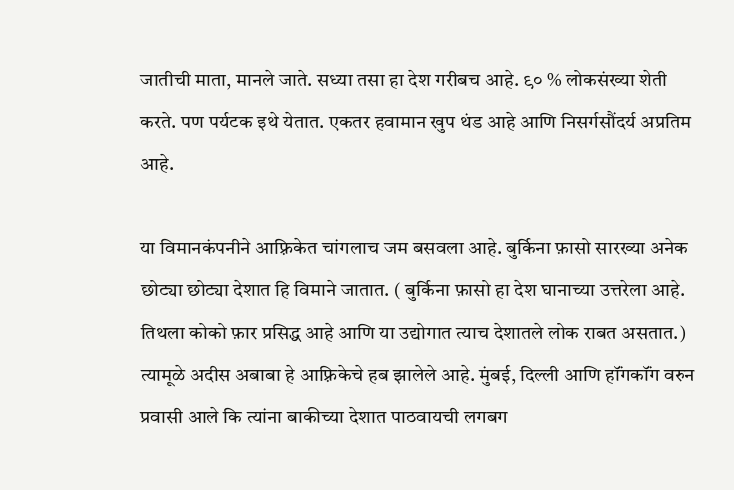जातीची माता, मानले जाते. सध्या तसा हा देश गरीबच आहे. ९० % लोकसंख्या शेती
करते. पण पर्यटक इथे येतात. एकतर हवामान खुप थंड आहे आणि निसर्गसौंदर्य अप्रतिम
आहे.

या विमानकंपनीने आफ़्रिकेत चांगलाच जम बसवला आहे. बुर्किना फ़ासो सारख्या अनेक
छोट्या छोट्या देशात हि विमाने जातात. ( बुर्किना फ़ासो हा देश घानाच्या उत्तरेला आहे.
तिथला कोको फ़ार प्रसिद्ध आहे आणि या उद्योगात त्याच देशातले लोक राबत असतात.)
त्यामूळे अदीस अबाबा हे आफ़्रिकेचे हब झालेले आहे. मुंबई, दिल्ली आणि हॉंगकॉंग वरुन
प्रवासी आले कि त्यांना बाकीच्या देशात पाठवायची लगबग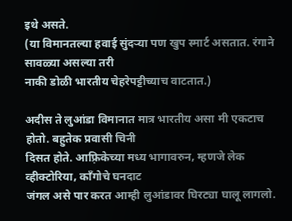इथे असते.
(या विमानतल्या हवाई सुंदऱ्या पण खुप स्मार्ट असतात. रंगाने सावळ्या असल्या तरी
नाकी डोळी भारतीय चेहरेपट्टीच्याच वाटतात.)

अदीस ते लुआंडा विमानात मात्र भारतीय असा मी एकटाच होतो. बहुतेक प्रवासी चिनी
दिसत होते. आफ़्रिकेच्या मध्य भागावरुन, म्हणजे लेक व्हीक्टोरिया, कॉंगोचे घनदाट
जंगल असे पार करत आम्ही लुआंडावर घिरट्या घालू लागलो.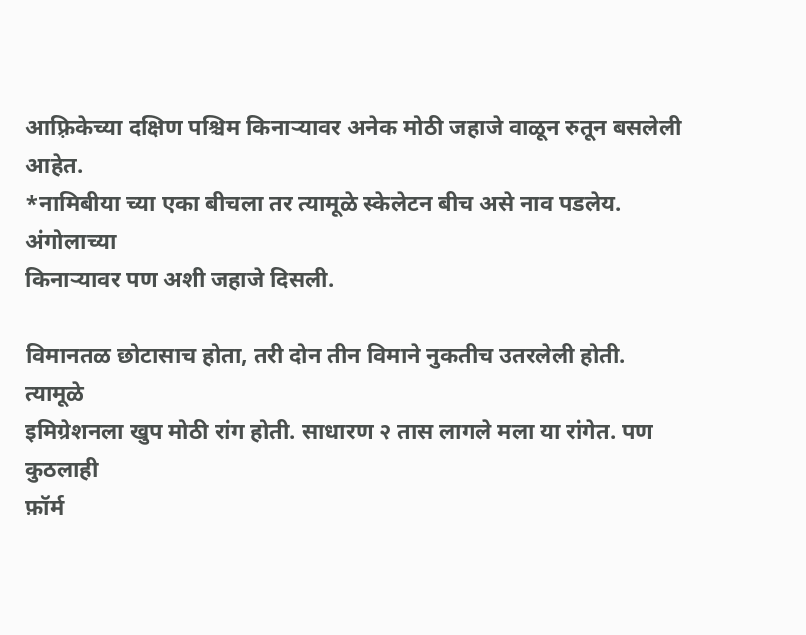आफ़्रिकेच्या दक्षिण पश्चिम किनाऱ्यावर अनेक मोठी जहाजे वाळून रुतून बसलेली आहेत.
*नामिबीया च्या एका बीचला तर त्यामूळे स्केलेटन बीच असे नाव पडलेय. अंगोलाच्या
किनाऱ्यावर पण अशी जहाजे दिसली.

विमानतळ छोटासाच होता, तरी दोन तीन विमाने नुकतीच उतरलेली होती. त्यामूळे
इमिग्रेशनला खुप मोठी रांग होती. साधारण २ तास लागले मला या रांगेत. पण कुठलाही
फ़ॉर्म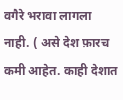वगैरे भरावा लागला नाही. ( असे देश फ़ारच कमी आहेत. काही देशात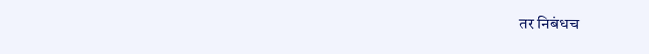तर निबंधच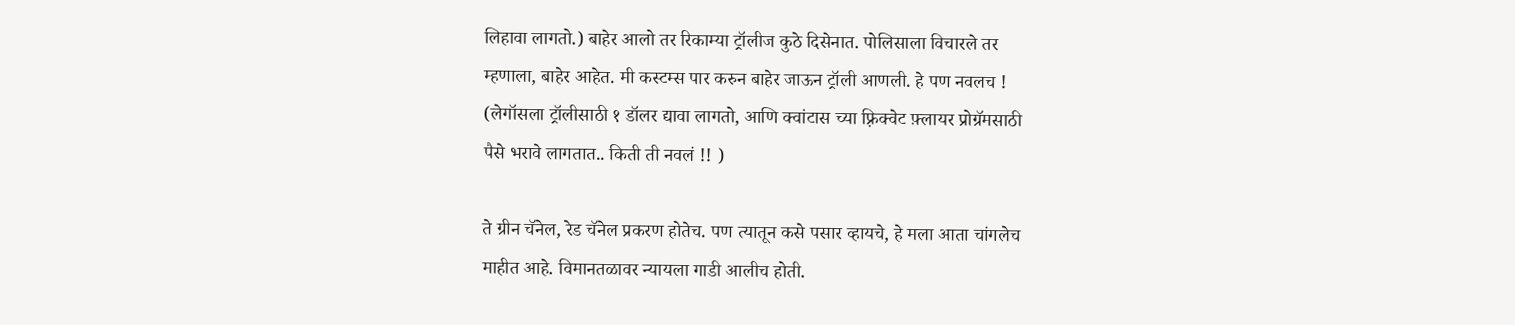लिहावा लागतो.) बाहेर आलो तर रिकाम्या ट्रॉलीज कुठे दिसेनात. पोलिसाला विचारले तर
म्हणाला, बाहेर आहेत. मी कस्टम्स पार करुन बाहेर जाऊन ट्रॉली आणली. हे पण नवलच !
(लेगॉसला ट्रॉलीसाठी १ डॉलर द्यावा लागतो, आणि क्वांटास च्या फ़्रिक्वेट फ़्लायर प्रोग्रॅमसाठी
पैसे भरावे लागतात.. किती ती नवलं !! )

ते ग्रीन चॅनेल, रेड चॅनेल प्रकरण होतेच. पण त्यातून कसे पसार व्हायचे, हे मला आता चांगलेच
माहीत आहे. विमानतळावर न्यायला गाडी आलीच होती.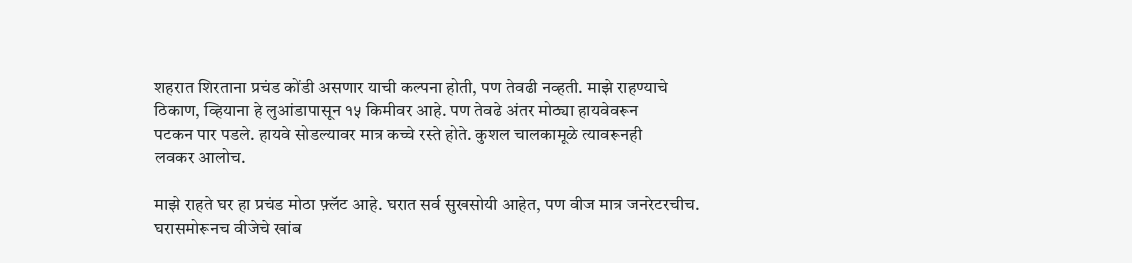शहरात शिरताना प्रचंड कोंडी असणार याची कल्पना होती, पण तेवढी नव्हती. माझे राहण्याचे
ठिकाण, व्हियाना हे लुआंडापासून १५ किमीवर आहे. पण तेवढे अंतर मोठ्या हायवेवरून
पटकन पार पडले. हायवे सोडल्यावर मात्र कच्चे रस्ते होते. कुशल चालकामूळे त्यावरूनही
लवकर आलोच.

माझे राहते घर हा प्रचंड मोठा फ़्लॅट आहे. घरात सर्व सुखसोयी आहेत, पण वीज मात्र जनरेटरचीच.
घरासमोरूनच वीजेचे खांब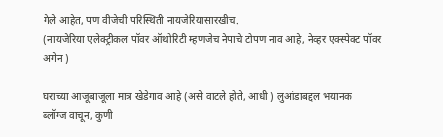गेले आहेत, पण वीजेची परिस्थिती नायजेरियासारखीच.
(नायजेरिया एलेक्ट्रीकल पॉवर ऑथोरिटी म्हणजेच नेपाचे टोपण नाव आहे, नेव्हर एक्स्पेक्ट पॉवर
अगेन )

घराच्या आजूबाजूला मात्र खेडेगाव आहे (असे वाटले होते, आधी ) लुआंडाबद्दल भयानक
ब्लॉग्ज वाचून, कुणी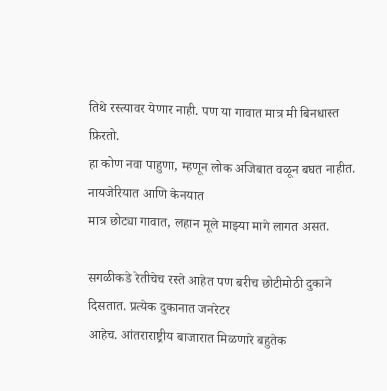तिथे रस्त्यावर येणार नाही. पण या गावात मात्र मी बिनधास्त फ़िरतो.
हा कोण नवा पाहुणा, म्हणून लोक अजिबात वळून बघत नाहीत. नायजेरियात आणि केनयात
मात्र छोट्या गावात, लहान मूले माझ्या मागे लागत असत.

सगळीकडे रेतीचेच रस्ते आहेत पण बरीच छोटीमोठी दुकाने दिसतात. प्रत्येक दुकानात जनरेटर
आहेच. आंतराराष्ट्रीय बाजारात मिळणारे बहुतेक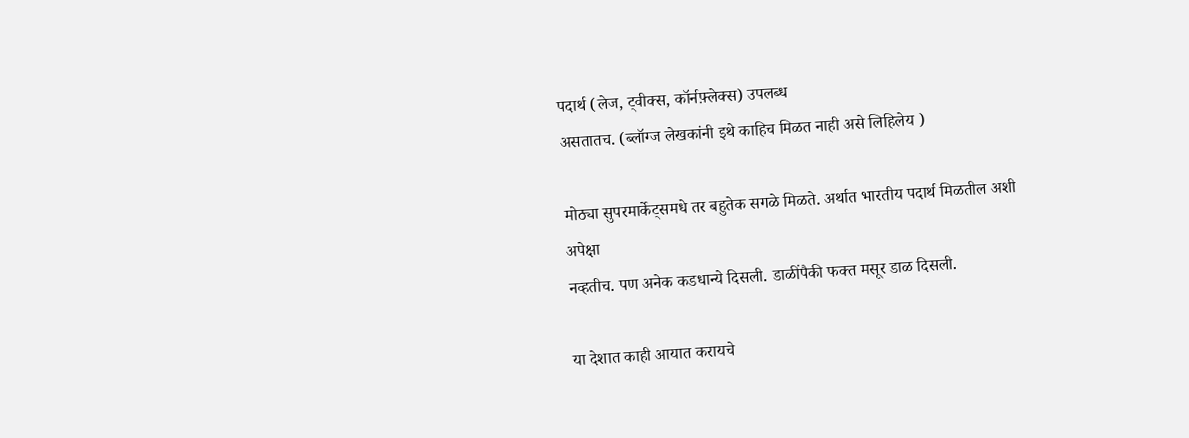पदार्थ (लेज, ट्वीक्स, कॉर्नफ़्लेक्स) उपलब्ध
असतातच. (ब्लॉग्ज लेखकांनी इथे काहिच मिळत नाही असे लिहिलेय )

मोठ्या सुपरमार्केट्समधे तर बहुतेक सगळे मिळते. अर्थात भारतीय पदार्थ मिळतील अशी अपेक्षा
नव्हतीच. पण अनेक कडधान्ये दिसली. डाळींपैकी फक्त मसूर डाळ दिसली.

या देशात काही आयात करायचे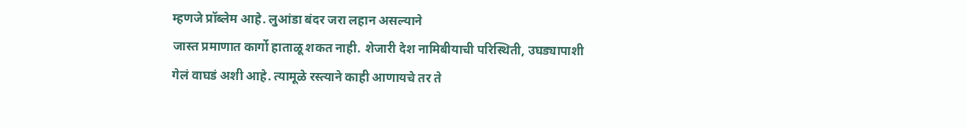म्हणजे प्रॉब्लेम आहे. लुआंडा बंदर जरा लहान असल्याने
जास्त प्रमाणात कार्गो हाताळू शकत नाही. शेजारी देश नामिबीयाची परिस्थिती, उघड्यापाशी
गेलं वाघडं अशी आहे. त्यामूळे रस्त्याने काही आणायचे तर ते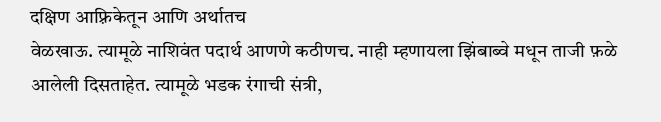दक्षिण आफ़्रिकेतून आणि अर्थातच
वेळखाऊ. त्यामूळे नाशिवंत पदार्थ आणणे कठीणच. नाही म्हणायला झिंबाब्वे मधून ताजी फ़ळे
आलेली दिसताहेत. त्यामूळे भडक रंगाची संत्री,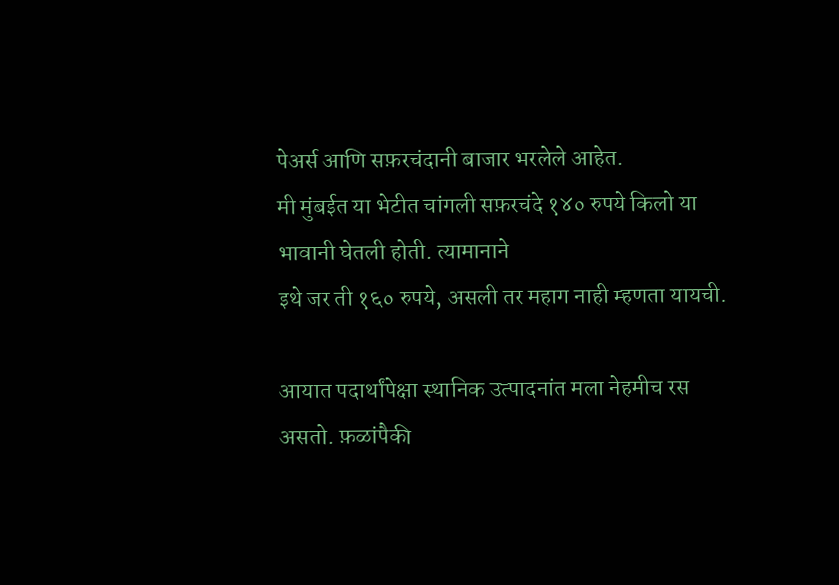पेअर्स आणि सफ़रचंदानी बाजार भरलेले आहेत.
मी मुंबईत या भेटीत चांगली सफ़रचंदे १४० रुपये किलो या भावानी घेतली होती. त्यामानाने
इथे जर ती १६० रुपये, असली तर महाग नाही म्हणता यायची.

आयात पदार्थांपेक्षा स्थानिक उत्पादनांत मला नेहमीच रस असतो. फ़ळांपैकी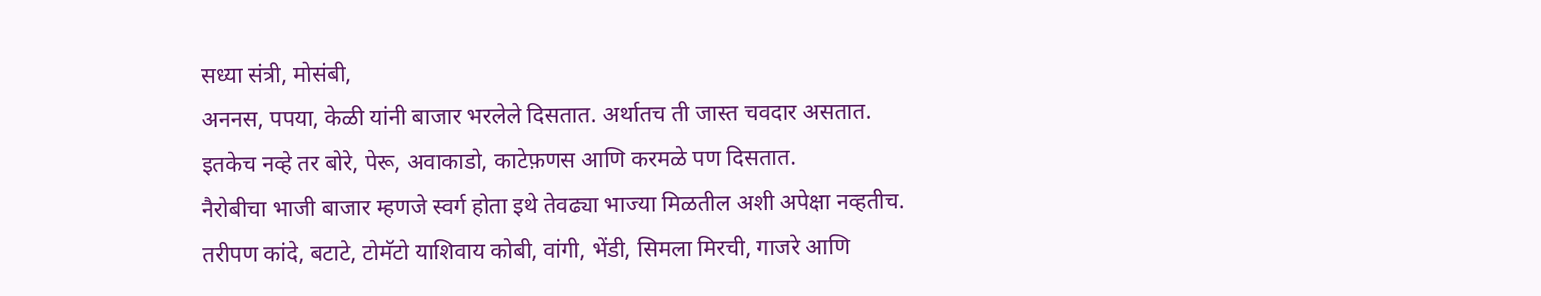सध्या संत्री, मोसंबी,
अननस, पपया, केळी यांनी बाजार भरलेले दिसतात. अर्थातच ती जास्त चवदार असतात.
इतकेच नव्हे तर बोरे, पेरू, अवाकाडो, काटेफ़णस आणि करमळे पण दिसतात.
नैरोबीचा भाजी बाजार म्हणजे स्वर्ग होता इथे तेवढ्या भाज्या मिळतील अशी अपेक्षा नव्हतीच.
तरीपण कांदे, बटाटे, टोमॅटो याशिवाय कोबी, वांगी, भेंडी, सिमला मिरची, गाजरे आणि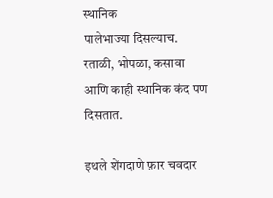स्थानिक
पालेभाज्या दिसल्याच. रताळी, भोपळा, कसावा आणि काही स्थानिक कंद पण दिसतात.

इथले शेंगदाणे फ़ार चवदार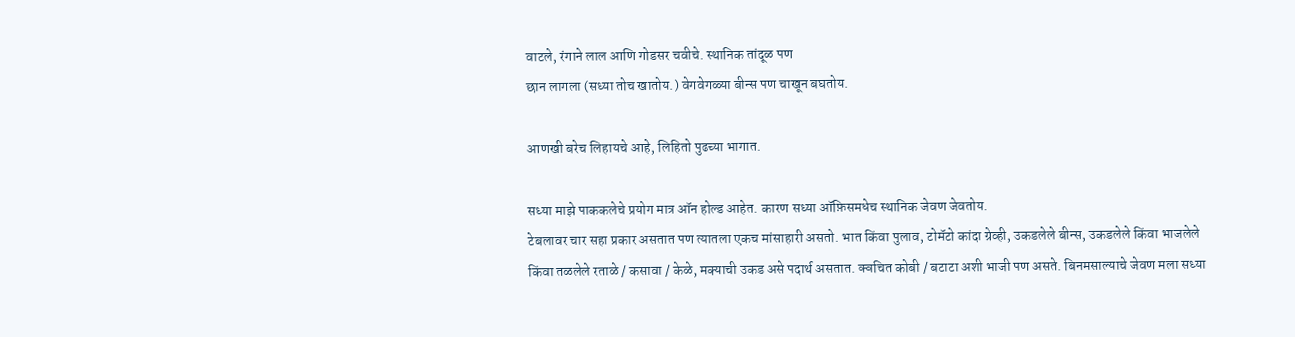वाटले, रंगाने लाल आणि गोडसर चवीचे. स्थानिक तांदूळ पण
छान लागला (सध्या तोच खातोय.) वेगवेगळ्या बीन्स पण चाखून बघतोय.

आणखी बरेच लिहायचे आहे, लिहितो पुढच्या भागात.

सध्या माझे पाककलेचे प्रयोग मात्र ऑन होल्ड आहेत. कारण सध्या ऑफ़िसमधेच स्थानिक जेवण जेवतोय.
टेबलावर चार सहा प्रकार असतात पण त्यातला एकच मांसाहारी असतो. भात किंवा पुलाव, टोमॅटो कांदा ग्रेव्ही, उकडलेले बीन्स, उकडलेले किंवा भाजलेले किंवा तळलेले रताळे / कसावा / केळे, मक्याची उकड असे पदार्थ असतात. क्वचित कोबी / बटाटा अशी भाजी पण असते. बिनमसाल्याचे जेवण मला सध्या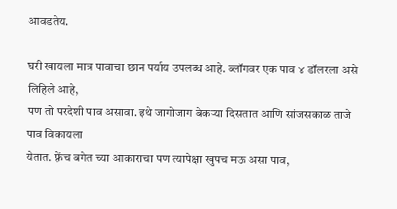आवडतेय.

घरी खायला मात्र पावाचा छान पर्याय उपलब्ध आहे. ब्लॉगवर एक पाव ४ डॉलरला असे लिहिले आहे,
पण तो परदेशी पाव असावा. इथे जागोजाग बेकऱ्या दिसतात आणि सांजसकाळ ताजे पाव विकायला
येतात. फ़्रेंच बगेत च्या आकाराचा पण त्यापेक्षा खुपच मऊ असा पाव,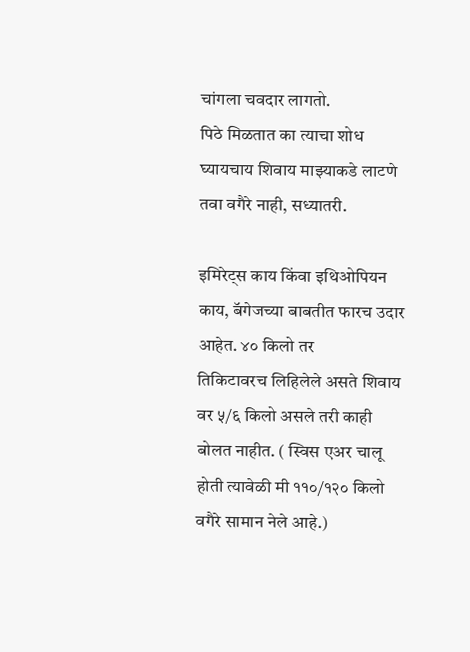चांगला चवदार लागतो.
पिठे मिळतात का त्याचा शोध घ्यायचाय शिवाय माझ्याकडे लाटणे तवा वगैरे नाही, सध्यातरी.

इमिरेट्स काय किंवा इथिओपियन काय, बॅगेजच्या बाबतीत फारच उदार आहेत. ४० किलो तर
तिकिटावरच लिहिलेले असते शिवाय वर ५/६ किलो असले तरी काही बोलत नाहीत. ( स्विस एअर चालू
होती त्यावेळी मी ११०/१२० किलो वगैरे सामान नेले आहे.)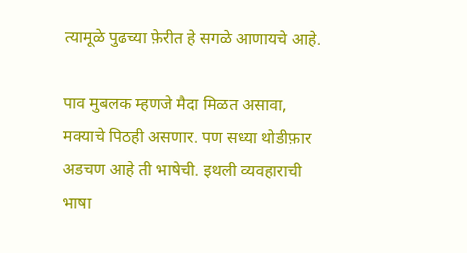त्यामूळे पुढच्या फ़ेरीत हे सगळे आणायचे आहे.

पाव मुबलक म्हणजे मैदा मिळत असावा, मक्याचे पिठही असणार. पण सध्या थोडीफ़ार अडचण आहे ती भाषेची. इथली व्यवहाराची भाषा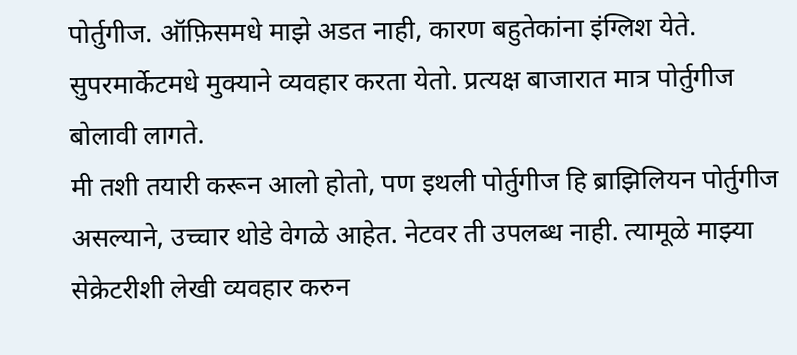पोर्तुगीज. ऑफ़िसमधे माझे अडत नाही, कारण बहुतेकांना इंग्लिश येते.
सुपरमार्केटमधे मुक्याने व्यवहार करता येतो. प्रत्यक्ष बाजारात मात्र पोर्तुगीज बोलावी लागते.
मी तशी तयारी करून आलो होतो, पण इथली पोर्तुगीज हि ब्राझिलियन पोर्तुगीज असल्याने, उच्चार थोडे वेगळे आहेत. नेटवर ती उपलब्ध नाही. त्यामूळे माझ्या सेक्रेटरीशी लेखी व्यवहार करुन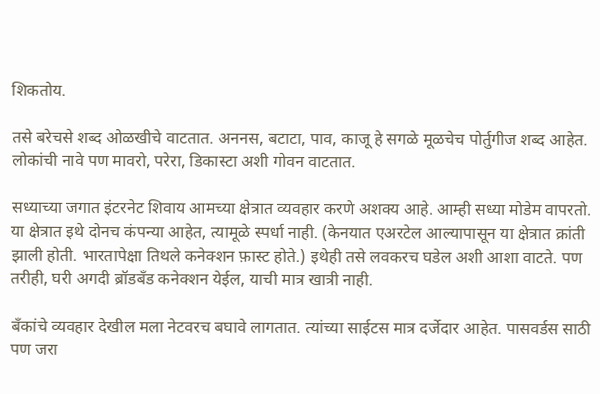शिकतोय.

तसे बरेचसे शब्द ओळखीचे वाटतात. अननस, बटाटा, पाव, काजू हे सगळे मूळचेच पोर्तुगीज शब्द आहेत. लोकांची नावे पण मावरो, परेरा, डिकास्टा अशी गोवन वाटतात.

सध्याच्या जगात इंटरनेट शिवाय आमच्या क्षेत्रात व्यवहार करणे अशक्य आहे. आम्ही सध्या मोडेम वापरतो. या क्षेत्रात इथे दोनच कंपन्या आहेत, त्यामूळे स्पर्धा नाही. (केनयात एअरटेल आल्यापासून या क्षेत्रात क्रांती झाली होती. भारतापेक्षा तिथले कनेक्शन फ़ास्ट होते.) इथेही तसे लवकरच घडेल अशी आशा वाटते. पण तरीही, घरी अगदी ब्रॉडबॅंड कनेक्शन येईल, याची मात्र खात्री नाही.

बँकांचे व्यवहार देखील मला नेटवरच बघावे लागतात. त्यांच्या साईटस मात्र दर्जेदार आहेत. पासवर्डस साठी पण जरा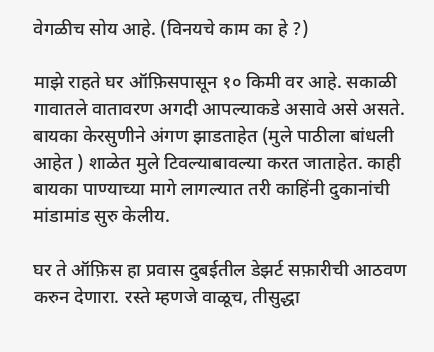वेगळीच सोय आहे. (विनयचे काम का हे ?)

माझे राहते घर ऑफ़िसपासून १० किमी वर आहे. सकाळी गावातले वातावरण अगदी आपल्याकडे असावे असे असते. बायका केरसुणीने अंगण झाडताहेत (मुले पाठीला बांधली आहेत ) शाळेत मुले टिवल्याबावल्या करत जाताहेत. काही बायका पाण्याच्या मागे लागल्यात तरी काहिंनी दुकानांची मांडामांड सुरु केलीय.

घर ते ऑफ़िस हा प्रवास दुबईतील डेझर्ट सफ़ारीची आठवण करुन देणारा. रस्ते म्हणजे वाळूच, तीसुद्धा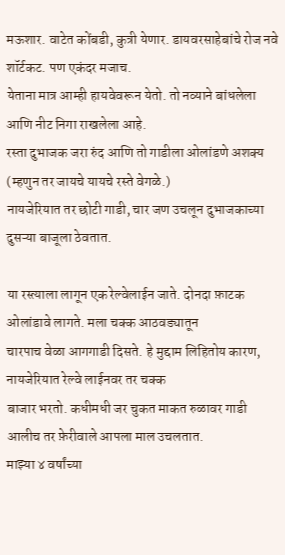मऊशार. वाटेत कोंबडी, कुत्री येणार. डायवरसाहेबांचे रोज नवे शॉर्टकट. पण एकंदर मजाच.
येताना मात्र आम्ही हायवेवरून येतो. तो नव्याने बांधलेला आणि नीट निगा राखलेला आहे.
रस्ता दुभाजक जरा रुंद आणि तो गाडीला ओलांडणे अशक्य (म्हणुन तर जायचे यायचे रस्ते वेगळे.)
नायजेरियात तर छोटी गाडी, चार जण उचलून दुभाजकाच्या दुसऱ्या बाजूला ठेवतात.

या रस्त्याला लागून एक रेल्वेलाईन जाते. दोनदा फ़ाटक ओलांडावे लागते. मला चक्क आठवड्यातून
चारपाच वेळा आगगाडी दिसते. हे मुद्दाम लिहितोय कारण, नायजेरियात रेल्वे लाईनवर तर चक्क
बाजार भरतो. कधीमधी जर चुकत माकत रुळावर गाडी आलीच तर फ़ेरीवाले आपला माल उचलतात.
माझ्या ४ वर्षांच्या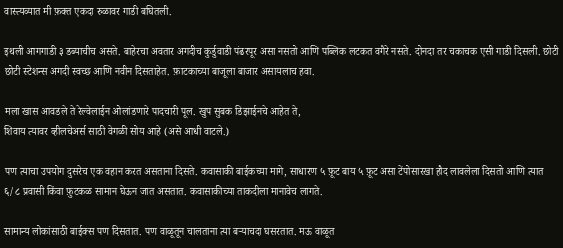वास्त्यव्यात मी फ़क्त एकदा रुळावर गाडी बघितली.

इथली आगगाडी ३ डब्याचीच असते. बाहेरचा अवतार अगदीच कुर्डुवाडी पंढरपूर असा नसतो आणि पब्लिक लटकत वगैरे नसते. दोनदा तर चकाचक एसी गाडी दिसली. छोटी छोटी स्टेशन्स अगदी स्वच्छ आणि नवीन दिसताहेत. फ़ाटकाच्या बाजूला बाजार असायलाच हवा.

मला खास आवडले ते रेल्वेलाईन ओलांडणारे पादचारी पूल. खुप सुबक डिझाईनचे आहेत ते,
शिवाय त्यावर व्हीलचेअर्स साठी वेगळी सोय आहे (असे आधी वाटले.)

पण त्याचा उपयोग दुसरेच एक वहान करत असताना दिसते. कवासाकी बाईकच्या मागे, साधारण ५ फ़ूट बाय ५ फ़ूट असा टेंपोसारखा हौद लावलेला दिसतो आणि त्यात ६/८ प्रवासी किंवा फ़ुटकळ सामान घेऊन जात असतात. कवासाकीच्या ताकदीला मानावेच लागते.

सामान्य लोकांसाठी बाईक्स पण दिसतात. पण वाळूतून चालताना त्या बऱ्याचदा घसरतात. मऊ वाळूत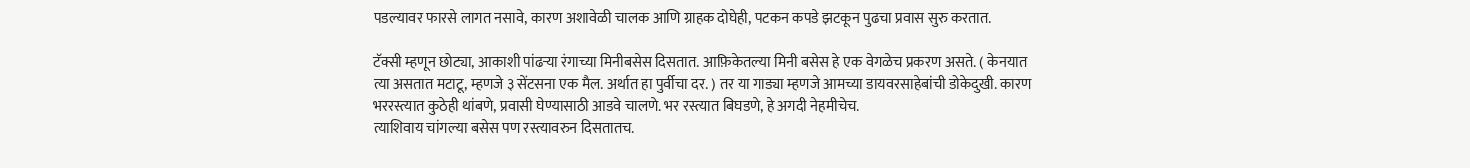पडल्यावर फारसे लागत नसावे, कारण अशावेळी चालक आणि ग्राहक दोघेही, पटकन कपडे झटकून पुढचा प्रवास सुरु करतात.

टॅक्सी म्हणून छोट्या, आकाशी पांढऱ्या रंगाच्या मिनीबसेस दिसतात. आफ़िकेतल्या मिनी बसेस हे एक वेगळेच प्रकरण असते. ( केनयात त्या असतात मटाटू, म्हणजे ३ सेंटसना एक मैल. अर्थात हा पुर्वीचा दर. ) तर या गाड्या म्हणजे आमच्या डायवरसाहेबांची डोकेदुखी. कारण भररस्त्यात कुठेही थांबणे, प्रवासी घेण्यासाठी आडवे चालणे. भर रस्त्यात बिघडणे, हे अगदी नेहमीचेच.
त्याशिवाय चांगल्या बसेस पण रस्त्यावरुन दिसतातच.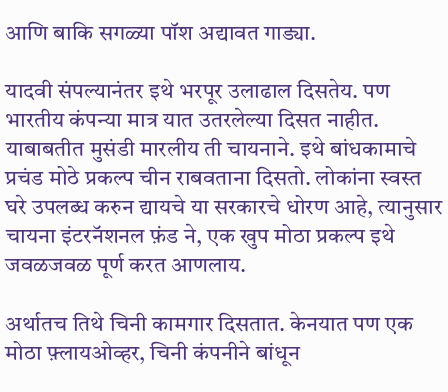आणि बाकि सगळ्या पॉश अद्यावत गाड्या.

यादवी संपल्यानंतर इथे भरपूर उलाढाल दिसतेय. पण भारतीय कंपन्या मात्र यात उतरलेल्या दिसत नाहीत. याबाबतीत मुसंडी मारलीय ती चायनाने. इथे बांधकामाचे प्रचंड मोठे प्रकल्प चीन राबवताना दिसतो. लोकांना स्वस्त घरे उपलब्ध करुन द्यायचे या सरकारचे धोरण आहे, त्यानुसार चायना इंटरनॅशनल फ़ंड ने, एक खुप मोठा प्रकल्प इथे जवळजवळ पूर्ण करत आणलाय.

अर्थातच तिथे चिनी कामगार दिसतात. केनयात पण एक मोठा फ़्लायओव्हर, चिनी कंपनीने बांधून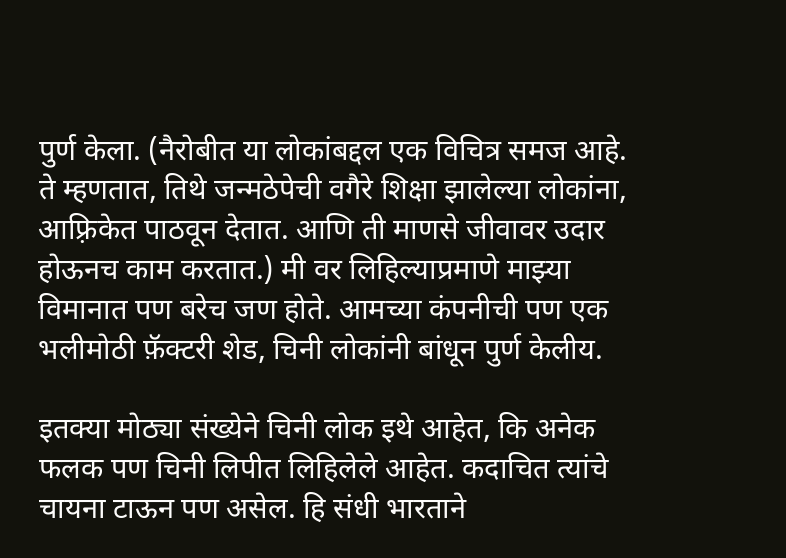पुर्ण केला. (नैरोबीत या लोकांबद्दल एक विचित्र समज आहे. ते म्हणतात, तिथे जन्मठेपेची वगैरे शिक्षा झालेल्या लोकांना, आफ़्रिकेत पाठवून देतात. आणि ती माणसे जीवावर उदार होऊनच काम करतात.) मी वर लिहिल्याप्रमाणे माझ्या विमानात पण बरेच जण होते. आमच्या कंपनीची पण एक भलीमोठी फ़ॅक्टरी शेड, चिनी लोकांनी बांधून पुर्ण केलीय.

इतक्या मोठ्या संख्येने चिनी लोक इथे आहेत, कि अनेक फलक पण चिनी लिपीत लिहिलेले आहेत. कदाचित त्यांचे चायना टाऊन पण असेल. हि संधी भारताने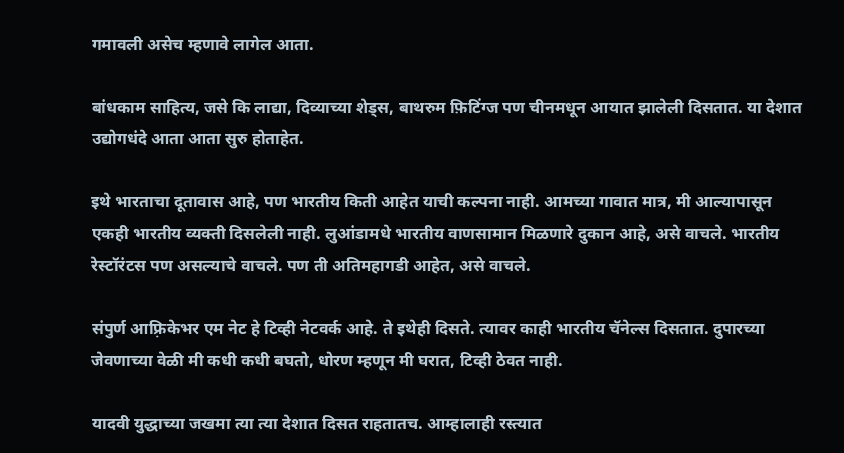गमावली असेच म्हणावे लागेल आता.

बांधकाम साहित्य, जसे कि लाद्या, दिव्याच्या शेड्स, बाथरुम फ़िटिंग्ज पण चीनमधून आयात झालेली दिसतात. या देशात उद्योगधंदे आता आता सुरु होताहेत.

इथे भारताचा दूतावास आहे, पण भारतीय किती आहेत याची कल्पना नाही. आमच्या गावात मात्र, मी आल्यापासून एकही भारतीय व्यक्ती दिसलेली नाही. लुआंडामधे भारतीय वाणसामान मिळणारे दुकान आहे, असे वाचले. भारतीय रेस्टॉरंटस पण असल्याचे वाचले. पण ती अतिमहागडी आहेत, असे वाचले.

संपुर्ण आफ़्रिकेभर एम नेट हे टिव्ही नेटवर्क आहे. ते इथेही दिसते. त्यावर काही भारतीय चॅनेल्स दिसतात. दुपारच्या जेवणाच्या वेळी मी कधी कधी बघतो, धोरण म्हणून मी घरात, टिव्ही ठेवत नाही.

यादवी युद्धाच्या जखमा त्या त्या देशात दिसत राहतातच. आम्हालाही रस्त्यात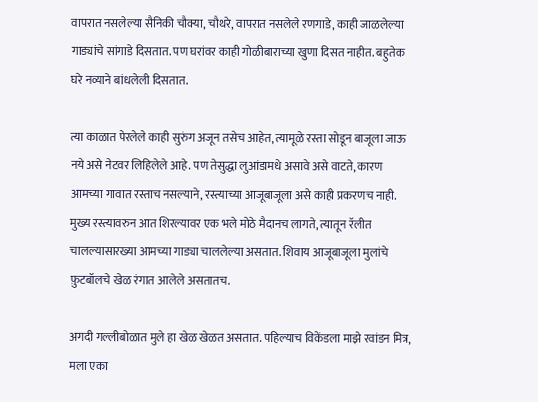वापरात नसलेल्या सैनिकी चौक्या, चौथरे, वापरात नसलेले रणगाडे, काही जाळलेल्या गाड्यांचे सांगाडे दिसतात. पण घरांवर काही गोळीबाराच्या खुणा दिसत नाहीत. बहुतेक घरे नव्याने बांधलेली दिसतात.

त्या काळात पेरलेले काही सुरुंग अजून तसेच आहेत, त्यामूळे रस्ता सोडून बाजूला जाऊ नये असे नेटवर लिहिलेले आहे. पण तेसुद्धा लुआंडामधे असावे असे वाटते, कारण आमच्या गावात रस्ताच नसल्याने, रस्त्याच्या आजूबाजूला असे काही प्रकरणच नाही. मुख्य रस्त्यावरुन आत शिरल्यावर एक भले मोठे मैदानच लागते, त्यातून रॅलीत चालल्यासारख्या आमच्या गाड्या चाललेल्या असतात. शिवाय आजूबाजूला मुलांचे फ़ुटबॉलचे खेळ रंगात आलेले असतातच.

अगदी गल्लीबोळात मुले हा खेळ खेळत असतात. पहिल्याच विकेंडला माझे रवांडन मित्र, मला एका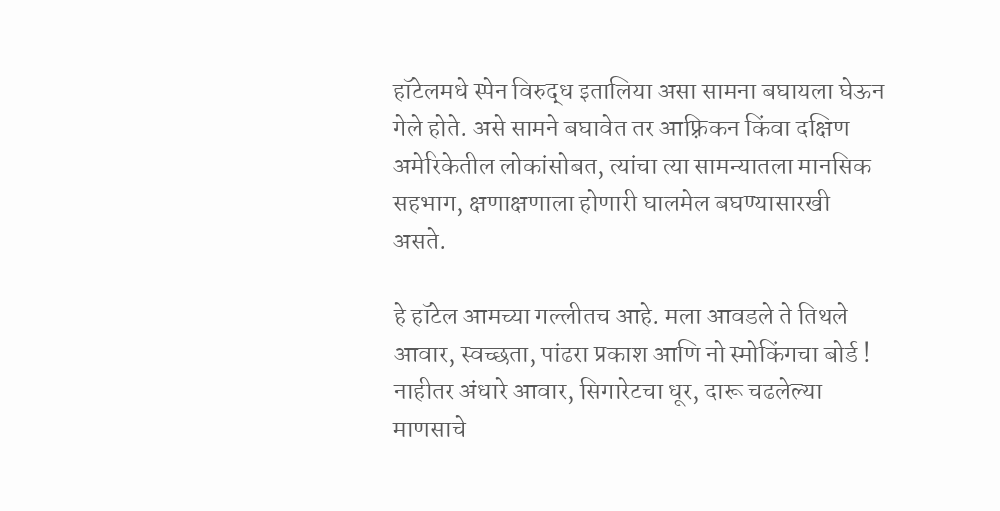हॉटेलमधे स्पेन विरुद्ध इतालिया असा सामना बघायला घेऊन गेले होते. असे सामने बघावेत तर आफ़्रिकन किंवा दक्षिण अमेरिकेतील लोकांसोबत, त्यांचा त्या सामन्यातला मानसिक सहभाग, क्षणाक्षणाला होणारी घालमेल बघण्यासारखी असते.

हे हॉटेल आमच्या गल्लीतच आहे. मला आवडले ते तिथले आवार, स्वच्छता, पांढरा प्रकाश आणि नो स्मोकिंगचा बोर्ड ! नाहीतर अंधारे आवार, सिगारेटचा धूर, दारू चढलेल्या माणसाचे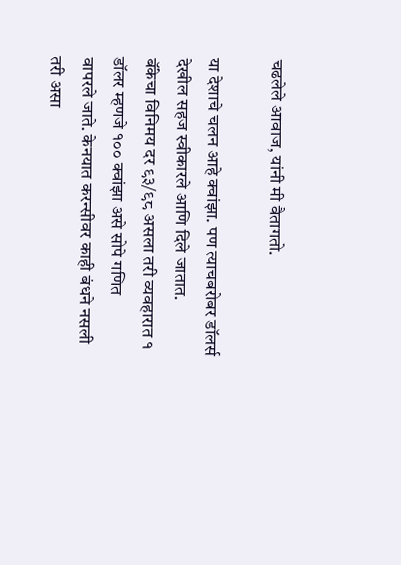चढलेले आवाज, यांनी मी वैतागतो.

या देशाचे चलन आहे क्वांझा. पण त्याचबरोबर डॉलर्स देखील सहज स्वीकारले आणि दिले जातात.
बॅंकेचा विनिमय दर ९३/९८ असला तरी व्यवहारात १ डॉलर म्हणजे १०० क्वांझा असे सोपे गणित
वापरले जाते. केनयात करन्सीवर काही बंधने नसली तरी असा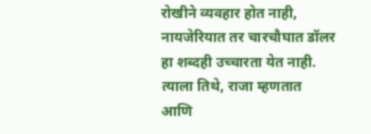रोखीने व्यवहार होत नाही,
नायजेरियात तर चारचौघात डॉलर हा शब्दही उच्चारता येत नाही. त्याला तिथे, राजा म्हणतात आणि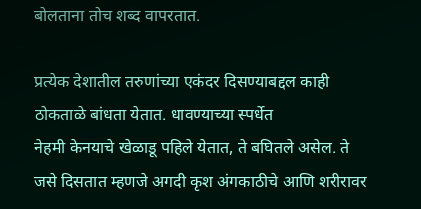बोलताना तोच शब्द वापरतात.

प्रत्येक देशातील तरुणांच्या एकंदर दिसण्याबद्दल काही ठोकताळे बांधता येतात. धावण्याच्या स्पर्धेत
नेहमी केनयाचे खेळाडू पहिले येतात, ते बघितले असेल. ते जसे दिसतात म्हणजे अगदी कृश अंगकाठीचे आणि शरीरावर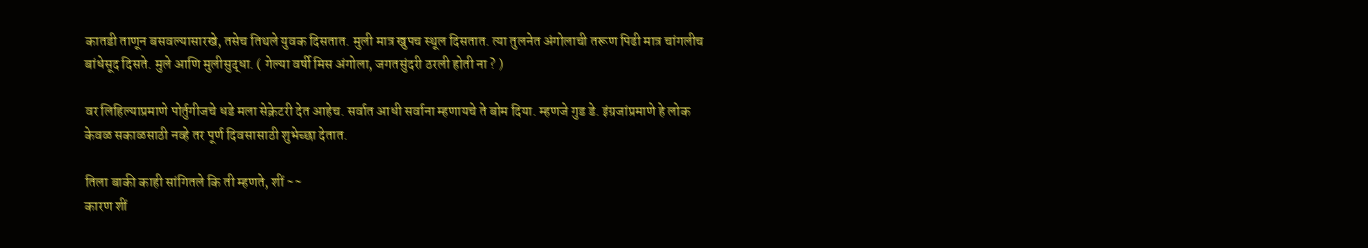कातडी ताणून बसवल्यासारखे, तसेच तिथले युवक दिसतात. मुली मात्र खुपच स्थूल दिसतात. त्या तुलनेत अंगोलाची तरूण पिढी मात्र चांगलीच बांधेसूद दिसते. मुले आणि मुलीसुद्धा. ( गेल्या वर्षी मिस अंगोला, जगतसुंदरी ठरली होती ना ? )

वर लिहिल्याप्रमाणे पोर्तुगीजचे धडे मला सेक्रेटरी देत आहेच. सर्वात आधी सर्वाना म्हणायचे ते बोम दिया. म्हणजे गुड डे. इंग्रजांप्रमाणे हे लोक केवळ सकाळसाठी नव्हे तर पूर्ण दिवसासाठी शुभेच्छा देतात.

तिला बाकी काही सांगितले कि ती म्हणते, शीं ~~
कारण शीं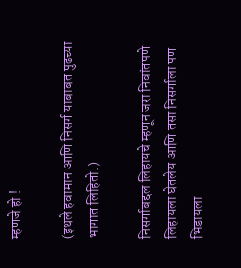म्हणजे हो !

(इथले हवामान आणि निसर्ग याबाबत पुढच्या भागात लिहितो.)

निसर्गाबद्दल लिहायचे म्हणून जरा निवांतपणे लिहायला घेतलेय आणि तसा निसर्गाला पण
भिडायला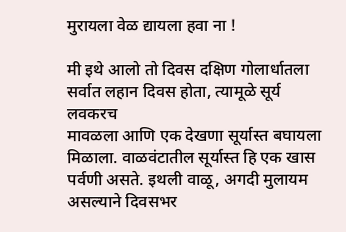मुरायला वेळ द्यायला हवा ना !

मी इथे आलो तो दिवस दक्षिण गोलार्धातला सर्वात लहान दिवस होता, त्यामूळे सूर्य लवकरच
मावळला आणि एक देखणा सूर्यास्त बघायला मिळाला. वाळवंटातील सूर्यास्त हि एक खास
पर्वणी असते. इथली वाळू, अगदी मुलायम असल्याने दिवसभर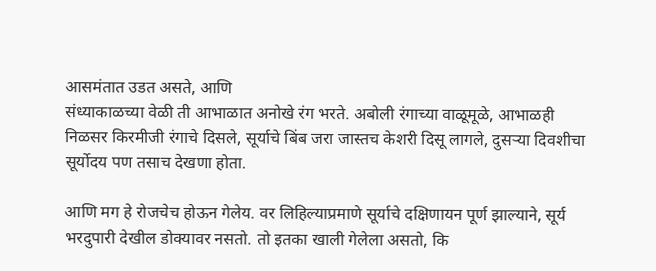आसमंतात उडत असते, आणि
संध्याकाळच्या वेळी ती आभाळात अनोखे रंग भरते. अबोली रंगाच्या वाळूमूळे, आभाळही
निळसर किरमीजी रंगाचे दिसले, सूर्याचे बिंब जरा जास्तच केशरी दिसू लागले, दुसऱ्या दिवशीचा
सूर्योदय पण तसाच देखणा होता.

आणि मग हे रोजचेच होऊन गेलेय. वर लिहिल्याप्रमाणे सूर्याचे दक्षिणायन पूर्ण झाल्याने, सूर्य
भरदुपारी देखील डोक्यावर नसतो. तो इतका खाली गेलेला असतो, कि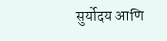सुर्योदय आणि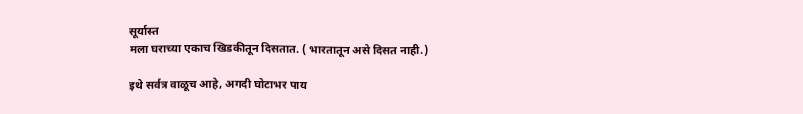सूर्यास्त
मला घराच्या एकाच खिडकीतून दिसतात. ( भारतातून असे दिसत नाही.)

इथे सर्वत्र वाळूच आहे, अगदी घोटाभर पाय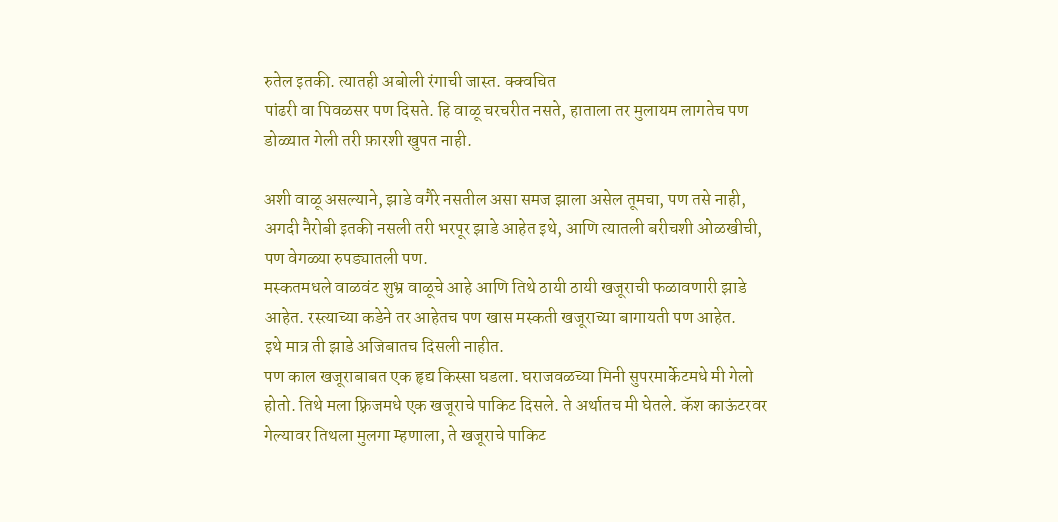रुतेल इतकी. त्यातही अबोली रंगाची जास्त. क्क्वचित
पांढरी वा पिवळसर पण दिसते. हि वाळू चरचरीत नसते, हाताला तर मुलायम लागतेच पण
डोळ्यात गेली तरी फ़ारशी खुपत नाही.

अशी वाळू असल्याने, झाडे वगैरे नसतील असा समज झाला असेल तूमचा, पण तसे नाही,
अगदी नैरोबी इतकी नसली तरी भरपूर झाडे आहेत इथे, आणि त्यातली बरीचशी ओळखीची,
पण वेगळ्या रुपड्यातली पण.
मस्कतमधले वाळवंट शुभ्र वाळूचे आहे आणि तिथे ठायी ठायी खजूराची फळावणारी झाडे
आहेत. रस्त्याच्या कडेने तर आहेतच पण खास मस्कती खजूराच्या बागायती पण आहेत.
इथे मात्र ती झाडे अजिबातच दिसली नाहीत.
पण काल खजूराबाबत एक हृद्य किस्सा घडला. घराजवळच्या मिनी सुपरमार्केटमधे मी गेलो
होतो. तिथे मला फ़्रिजमधे एक खजूराचे पाकिट दिसले. ते अर्थातच मी घेतले. कॅश काऊंटरवर
गेल्यावर तिथला मुलगा म्हणाला, ते खजूराचे पाकिट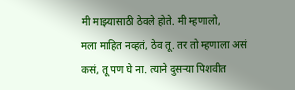मी माझ्यासाठी ठेवले होते. मी म्हणालो,
मला माहित नव्हतं, ठेव तू. तर तो म्हणाला असं कसं, तू पण घे ना. त्याने दुसऱ्या पिशवीत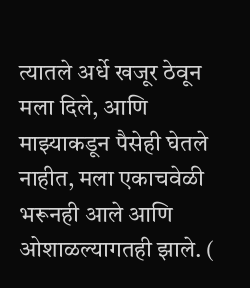त्यातले अर्धे खजूर ठेवून मला दिले, आणि माझ्याकडून पैसेही घेतले नाहीत, मला एकाचवेळी
भरूनही आले आणि ओशाळल्यागतही झाले. (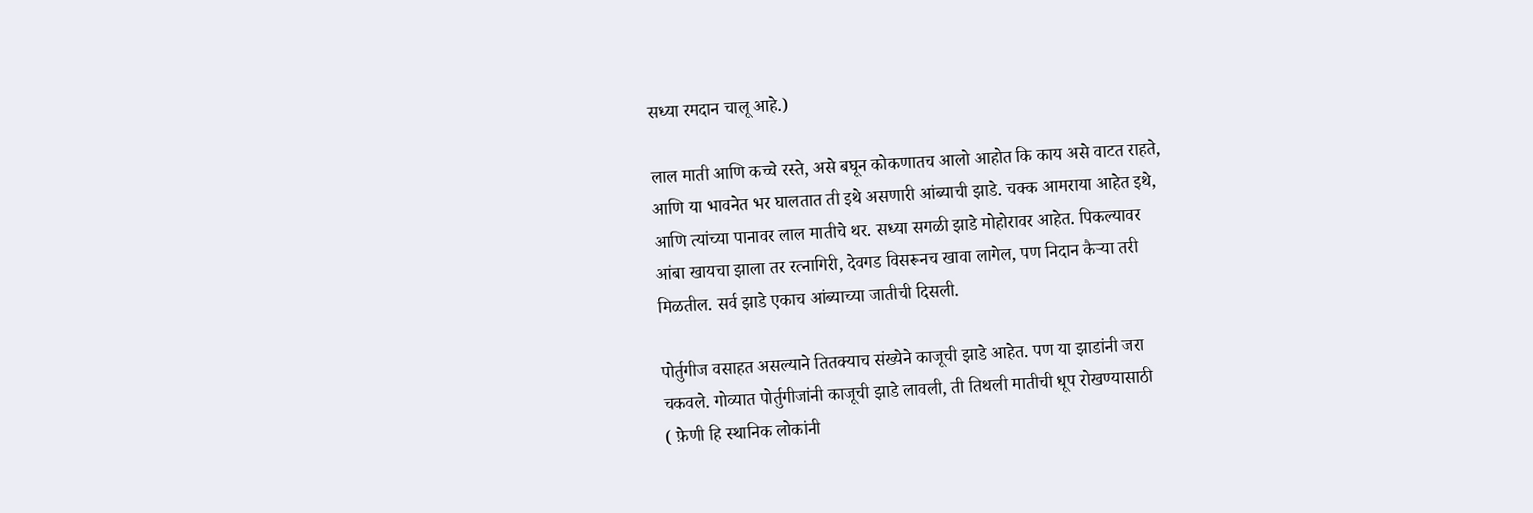सध्या रमदान चालू आहे.)

लाल माती आणि कच्चे रस्ते, असे बघून कोकणातच आलो आहोत कि काय असे वाटत राहते,
आणि या भावनेत भर घालतात ती इथे असणारी आंब्याची झाडे. चक्क आमराया आहेत इथे,
आणि त्यांच्या पानावर लाल मातीचे थर. सध्या सगळी झाडे मोहोरावर आहेत. पिकल्यावर
आंबा खायचा झाला तर रत्नागिरी, देवगड विसरूनच खावा लागेल, पण निदान कैऱ्या तरी
मिळतील. सर्व झाडे एकाच आंब्याच्या जातीची दिसली.

पोर्तुगीज वसाहत असल्याने तितक्याच संख्येने काजूची झाडे आहेत. पण या झाडांनी जरा
चकवले. गोव्यात पोर्तुगीजांनी काजूची झाडे लावली, ती तिथली मातीची धूप रोखण्यासाठी
( फ़ेणी हि स्थानिक लोकांनी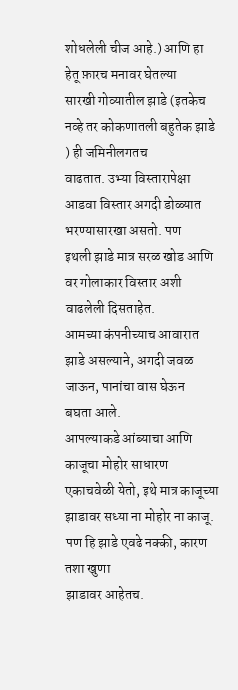शोधलेली चीज आहे.) आणि हा हेतू फ़ारच मनावर घेतल्या
सारखी गोव्यातील झाडे (इतकेच नव्हे तर कोकणातली बहुतेक झाडे ) ही जमिनीलगतच
वाढतात. उभ्या विस्तारापेक्षा आडवा विस्तार अगदी डोळ्यात भरण्यासारखा असतो. पण
इथली झाडे मात्र सरळ खोड आणि वर गोलाकार विस्तार अशी वाढलेली दिसताहेत.
आमच्या कंपनीच्याच आवारात झाडे असल्याने, अगदी जवळ जाऊन, पानांचा वास घेऊन
बघता आले.
आपल्याकडे आंब्याचा आणि काजूचा मोहोर साधारण एकाचवेळी येतो, इथे मात्र काजूच्या
झाडावर सध्या ना मोहोर ना काजू. पण हि झाडे एवढे नक्की, कारण तशा खुणा
झाडावर आहेतच.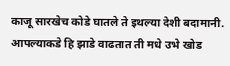काजू सारखेच कोडे घातले ते इथल्या देशी बदामानी. आपल्याकडे हि झाडे वाढतात ती मधे उभे खोड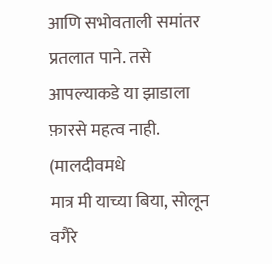आणि सभोवताली समांतर प्रतलात पाने. तसे आपल्याकडे या झाडाला फ़ारसे महत्व नाही. (मालदीवमधे
मात्र मी याच्या बिया, सोलून वगैरे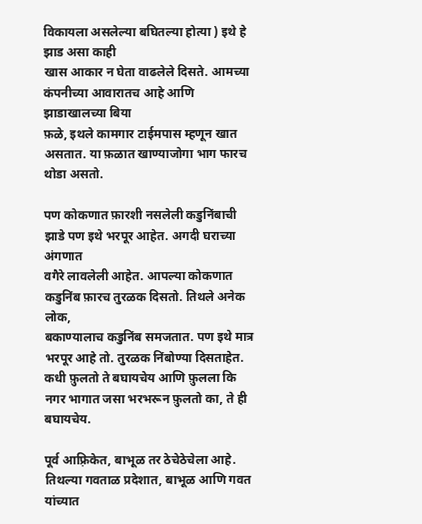विकायला असलेल्या बघितल्या होत्या ) इथे हे झाड असा काही
खास आकार न घेता वाढलेले दिसते. आमच्या कंपनीच्या आवारातच आहे आणि झाडाखालच्या बिया
फ़ळे, इथले कामगार टाईमपास म्हणून खात असतात. या फ़ळात खाण्याजोगा भाग फारच थोडा असतो.

पण कोकणात फ़ारशी नसलेली कडुनिंबाची झाडे पण इथे भरपूर आहेत. अगदी घराच्या अंगणात
वगैरे लावलेली आहेत. आपल्या कोकणात कडुनिंब फ़ारच तुरळक दिसतो. तिथले अनेक लोक,
बकाण्यालाच कडुनिंब समजतात. पण इथे मात्र भरपूर आहे तो. तुरळक निंबोण्या दिसताहेत.
कधी फ़ुलतो ते बघायचेय आणि फ़ुलला कि नगर भागात जसा भरभरून फ़ुलतो का, ते ही बघायचेय.

पूर्व आफ़्रिकेत, बाभूळ तर ठेचेठेचेला आहे. तिथल्या गवताळ प्रदेशात, बाभूळ आणि गवत यांच्यात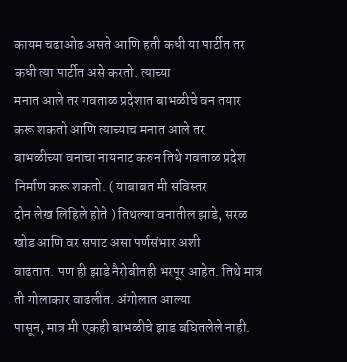कायम चढाओढ असते आणि हती कधी या पार्टीत तर कधी त्या पार्टीत असे करतो. त्याच्या
मनात आले तर गवताळ प्रदेशात बाभळीचे वन तयार करू शकतो आणि त्याच्याच मनात आले तर
बाभळीच्या वनाचा नायनाट करुन तिथे गवताळ प्रदेश निर्माण करू शकतो. ( याबाबत मी सविस्तर
दोन लेख लिहिले होते ) तिथल्या वनातील झाडे, सरळ खोड आणि वर सपाट असा पर्णसंभार अशी
वाढतात. पण ही झाडे नैरोबीतही भरपूर आहेत. तिथे मात्र ती गोलाकार वाढलीत. अंगोलात आल्या
पासून, मात्र मी एकही बाभळीचे झाड बघितलेले नाही.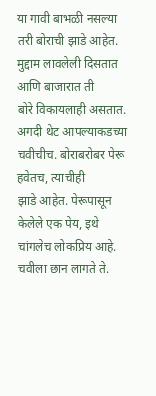या गावी बाभळी नसल्या तरी बोराची झाडे आहेत. मुद्दाम लावलेली दिसतात आणि बाजारात ती
बोरे विकायलाही असतात. अगदी थेट आपल्याकडच्या चवीचीच. बोराबरोबर पेरू हवेतच, त्याचीही
झाडे आहेत. पेरूपासून केलेले एक पेय, इथे चांगलेच लोकप्रिय आहे. चवीला छान लागते ते.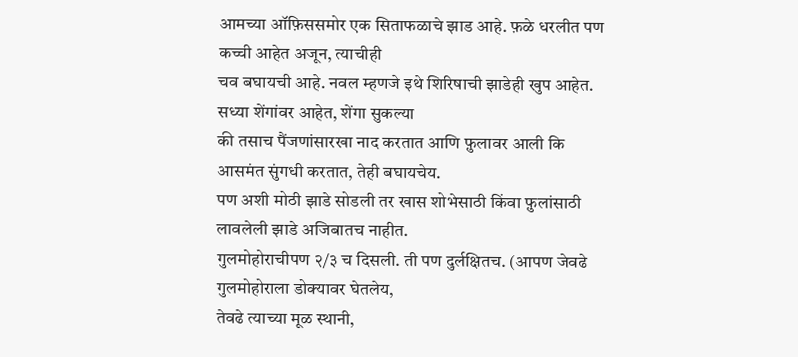आमच्या ऑफ़िससमोर एक सिताफळाचे झाड आहे. फ़ळे धरलीत पण कच्ची आहेत अजून, त्याचीही
चव बघायची आहे. नवल म्हणजे इथे शिरिषाची झाडेही खुप आहेत. सध्या शेंगांवर आहेत, शेंगा सुकल्या
की तसाच पैंजणांसारखा नाद करतात आणि फ़ुलावर आली कि आसमंत सुंगधी करतात, तेही बघायचेय.
पण अशी मोठी झाडे सोडली तर खास शोभेसाठी किंवा फ़ुलांसाठी लावलेली झाडे अजिबातच नाहीत.
गुलमोहोराचीपण २/३ च दिसली. ती पण दुर्लक्षितच. (आपण जेवढे गुलमोहोराला डोक्यावर घेतलेय,
तेवढे त्याच्या मूळ स्थानी,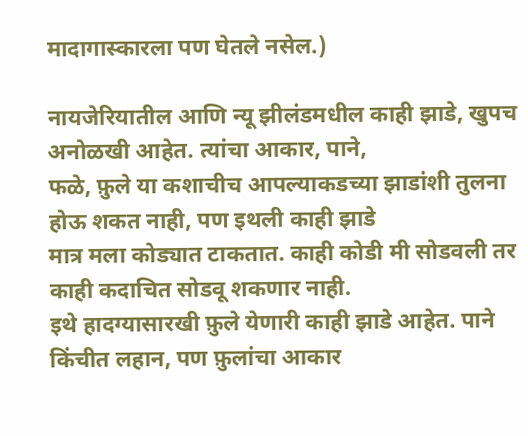मादागास्कारला पण घेतले नसेल.)

नायजेरियातील आणि न्यू झीलंडमधील काही झाडे, खुपच अनोळखी आहेत. त्यांचा आकार, पाने,
फळे, फ़ुले या कशाचीच आपल्याकडच्या झाडांशी तुलना होऊ शकत नाही, पण इथली काही झाडे
मात्र मला कोड्यात टाकतात. काही कोडी मी सोडवली तर काही कदाचित सोडवू शकणार नाही.
इथे हादग्यासारखी फ़ुले येणारी काही झाडे आहेत. पाने किंचीत लहान, पण फ़ुलांचा आकार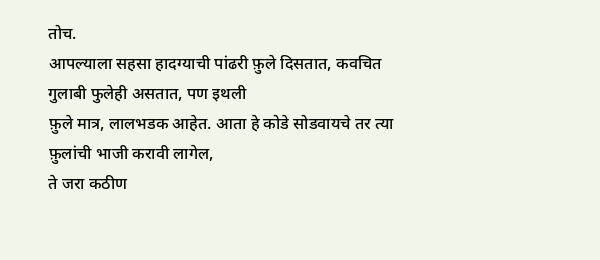तोच.
आपल्याला सहसा हादग्याची पांढरी फ़ुले दिसतात, कवचित गुलाबी फुलेही असतात, पण इथली
फ़ुले मात्र, लालभडक आहेत. आता हे कोडे सोडवायचे तर त्या फ़ुलांची भाजी करावी लागेल,
ते जरा कठीण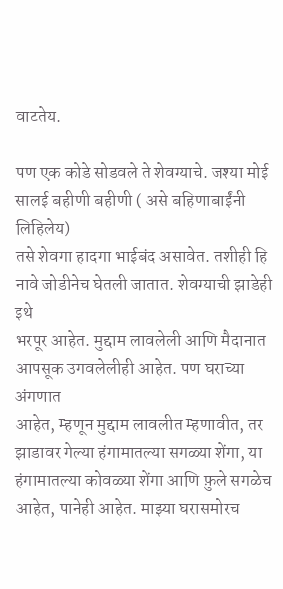वाटतेय.

पण एक कोडे सोडवले ते शेवग्याचे. जश्या मोई सालई बहीणी बहीणी ( असे बहिणाबाईंनी लिहिलेय)
तसे शेवगा हादगा भाईबंद असावेत. तशीही हि नावे जोडीनेच घेतली जातात. शेवग्याची झाडेही इथे
भरपूर आहेत. मुद्दाम लावलेली आणि मैदानात आपसूक उगवलेलीही आहेत. पण घराच्या अंगणात
आहेत, म्हणून मुद्दाम लावलीत म्हणावीत, तर झाडावर गेल्या हंगामातल्या सगळ्या शेंगा, या
हंगामातल्या कोवळ्या शेंगा आणि फ़ुले सगळेच आहेत, पानेही आहेत. माझ्या घरासमोरच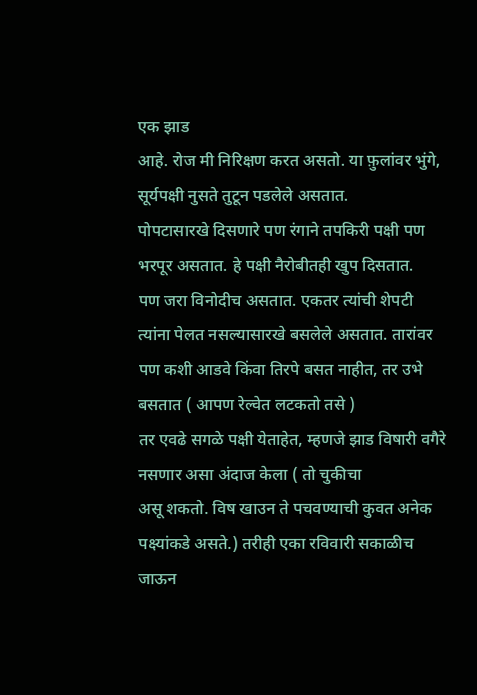एक झाड
आहे. रोज मी निरिक्षण करत असतो. या फ़ुलांवर भुंगे, सूर्यपक्षी नुसते तुटून पडलेले असतात.
पोपटासारखे दिसणारे पण रंगाने तपकिरी पक्षी पण भरपूर असतात. हे पक्षी नैरोबीतही खुप दिसतात.
पण जरा विनोदीच असतात. एकतर त्यांची शेपटी त्यांना पेलत नसल्यासारखे बसलेले असतात. तारांवर
पण कशी आडवे किंवा तिरपे बसत नाहीत, तर उभे बसतात ( आपण रेल्वेत लटकतो तसे )
तर एवढे सगळे पक्षी येताहेत, म्हणजे झाड विषारी वगैरे नसणार असा अंदाज केला ( तो चुकीचा
असू शकतो. विष खाउन ते पचवण्याची कुवत अनेक पक्ष्यांकडे असते.) तरीही एका रविवारी सकाळीच
जाऊन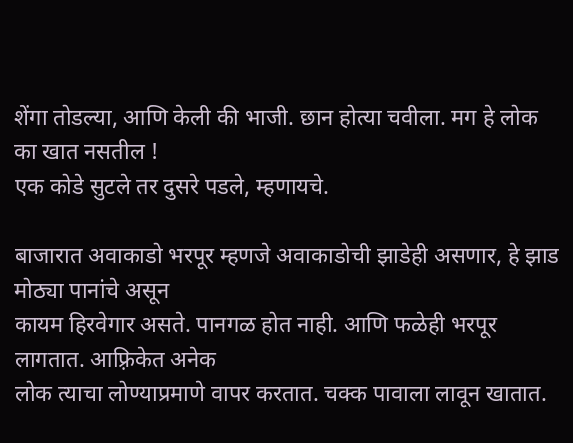शेंगा तोडल्या, आणि केली की भाजी. छान होत्या चवीला. मग हे लोक का खात नसतील !
एक कोडे सुटले तर दुसरे पडले, म्हणायचे.

बाजारात अवाकाडो भरपूर म्हणजे अवाकाडोची झाडेही असणार, हे झाड मोठ्या पानांचे असून
कायम हिरवेगार असते. पानगळ होत नाही. आणि फळेही भरपूर लागतात. आफ़्रिकेत अनेक
लोक त्याचा लोण्याप्रमाणे वापर करतात. चक्क पावाला लावून खातात.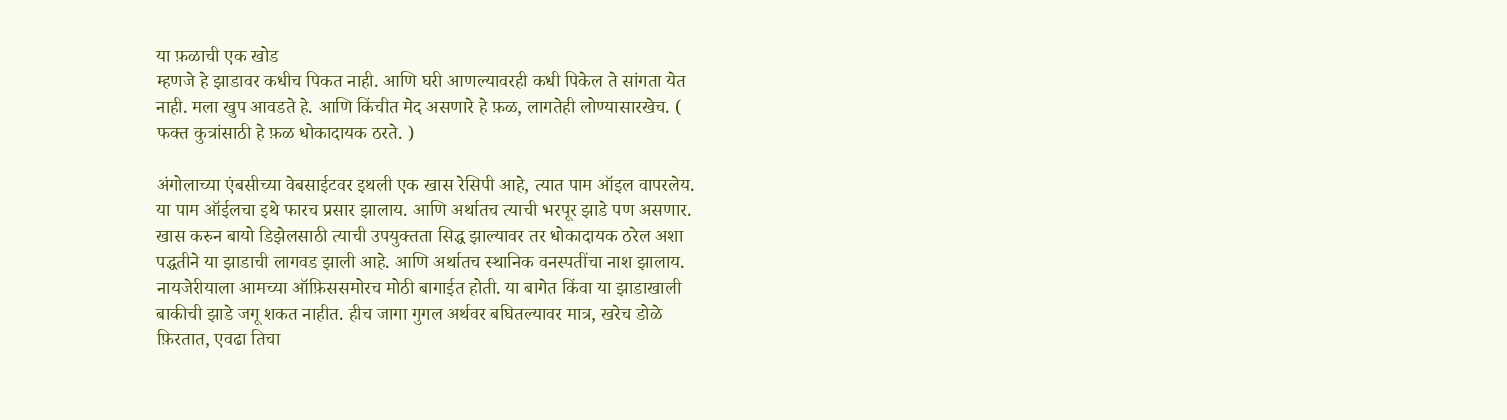या फ़ळाची एक खोड
म्हणजे हे झाडावर कधीच पिकत नाही. आणि घरी आणल्यावरही कधी पिकेल ते सांगता येत
नाही. मला खुप आवडते हे. आणि किंचीत मेद असणारे हे फ़ळ, लागतेही लोण्यासारखेच. (
फक्त कुत्रांसाठी हे फ़ळ धोकादायक ठरते. )

अंगोलाच्या एंबसीच्या वेबसाईटवर इथली एक खास रेसिपी आहे, त्यात पाम ऑइल वापरलेय.
या पाम ऑईलचा इथे फारच प्रसार झालाय. आणि अर्थातच त्याची भरपूर झाडे पण असणार.
खास करुन बायो डिझेलसाठी त्याची उपयुक्तता सिद्ध झाल्यावर तर धोकादायक ठरेल अशा
पद्धतीने या झाडाची लागवड झाली आहे. आणि अर्थातच स्थानिक वनस्पतींचा नाश झालाय.
नायजेरीयाला आमच्या ऑफ़िससमोरच मोठी बागाईत होती. या बागेत किंवा या झाडाखाली
बाकीची झाडे जगू शकत नाहीत. हीच जागा गुगल अर्थवर बघितल्यावर मात्र, खरेच डोळे
फ़िरतात, एवढा तिचा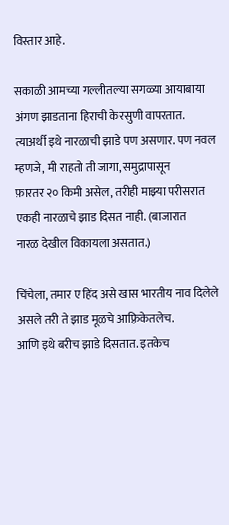विस्तार आहे.

सकाळी आमच्या गल्लीतल्या सगळ्या आयाबाया अंगण झाडताना हिराची केरसुणी वापरतात.
त्याअर्थी इथे नारळाची झाडे पण असणार. पण नवल म्हणजे, मी राहतो ती जागा, समुद्रापासून
फ़ारतर २० किमी असेल, तरीही माझ्या परीसरात एकही नारळाचे झाड दिसत नाही. (बाजारात
नारळ देखील विकायला असतात.)

चिंचेला, तमार ए हिंद असे खास भारतीय नाव दिलेले असले तरी ते झाड मूळचे आफ़्रिकेतलेच.
आणि इथे बरीच झाडे दिसतात. इतकेच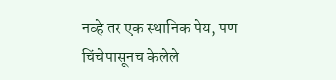नव्हे तर एक स्थानिक पेय, पण चिंचेपासूनच केलेले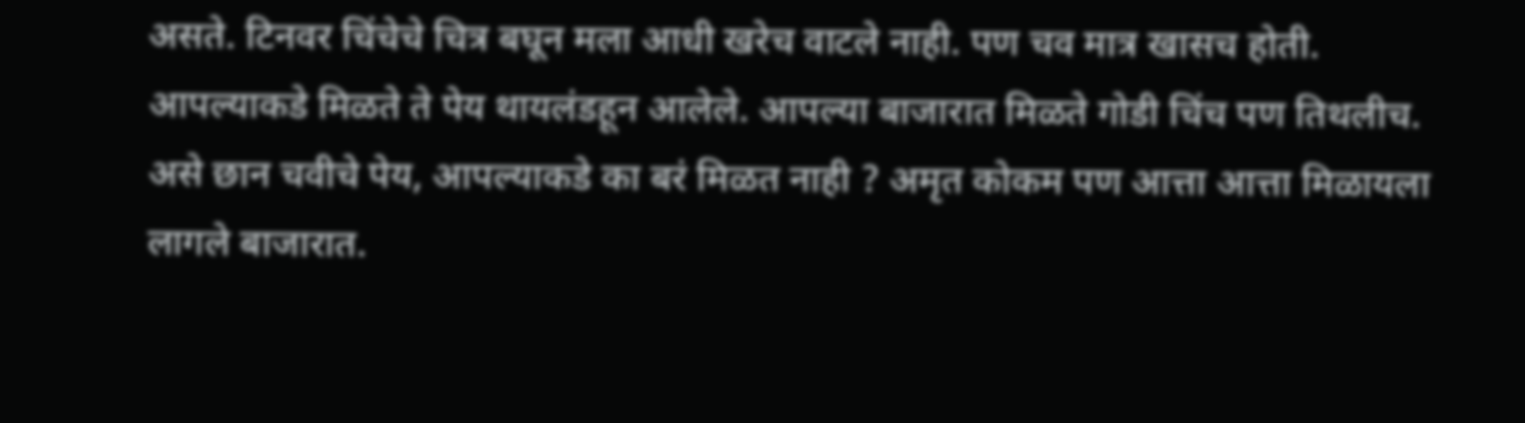असते. टिनवर चिंचेचे चित्र बघून मला आधी खरेच वाटले नाही. पण चव मात्र खासच होती.
आपल्याकडे मिळते ते पेय थायलंडहून आलेले. आपल्या बाजारात मिळते गोडी चिंच पण तिथलीच.
असे छान चवीचे पेय, आपल्याकडे का बरं मिळत नाही ? अमृत कोकम पण आत्ता आत्ता मिळायला
लागले बाजारात.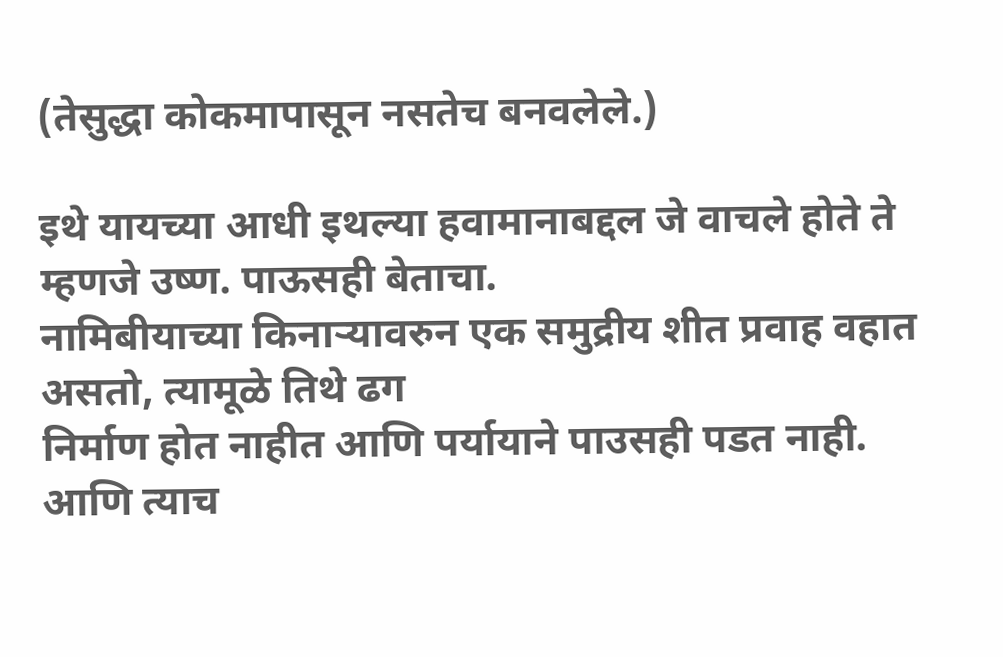(तेसुद्धा कोकमापासून नसतेच बनवलेले.)

इथे यायच्या आधी इथल्या हवामानाबद्दल जे वाचले होते ते म्हणजे उष्ण. पाऊसही बेताचा.
नामिबीयाच्या किनाऱ्यावरुन एक समुद्रीय शीत प्रवाह वहात असतो, त्यामूळे तिथे ढग
निर्माण होत नाहीत आणि पर्यायाने पाउसही पडत नाही. आणि त्याच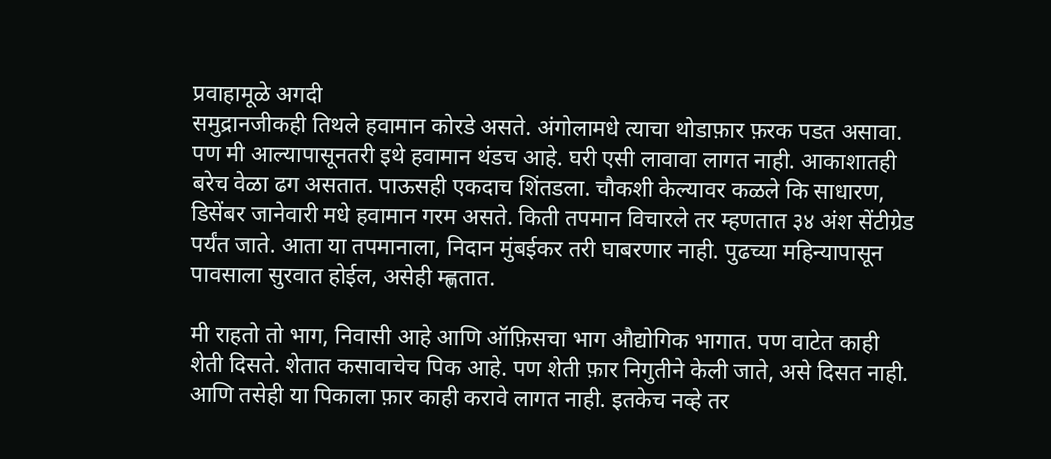प्रवाहामूळे अगदी
समुद्रानजीकही तिथले हवामान कोरडे असते. अंगोलामधे त्याचा थोडाफ़ार फ़रक पडत असावा.
पण मी आल्यापासूनतरी इथे हवामान थंडच आहे. घरी एसी लावावा लागत नाही. आकाशातही
बरेच वेळा ढग असतात. पाऊसही एकदाच शिंतडला. चौकशी केल्यावर कळले कि साधारण,
डिसेंबर जानेवारी मधे हवामान गरम असते. किती तपमान विचारले तर म्हणतात ३४ अंश सेंटीग्रेड
पर्यंत जाते. आता या तपमानाला, निदान मुंबईकर तरी घाबरणार नाही. पुढच्या महिन्यापासून
पावसाला सुरवात होईल, असेही म्ह्णतात.

मी राहतो तो भाग, निवासी आहे आणि ऑफ़िसचा भाग औद्योगिक भागात. पण वाटेत काही
शेती दिसते. शेतात कसावाचेच पिक आहे. पण शेती फ़ार निगुतीने केली जाते, असे दिसत नाही.
आणि तसेही या पिकाला फ़ार काही करावे लागत नाही. इतकेच नव्हे तर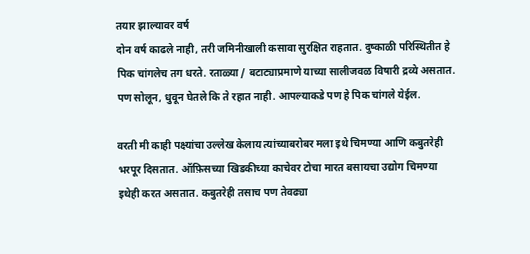तयार झाल्यावर वर्ष
दोन वर्ष काढले नाही, तरी जमिनीखाली कसावा सुरक्षित राहतात. दुष्काळी परिस्थितीत हे
पिक चांगलेच तग धरते. रताळ्या / बटाट्याप्रमाणे याच्या सालीजवळ विषारी द्रव्ये असतात.
पण सोलून, धुवून घेतले कि ते रहात नाही. आपल्याकडे पण हे पिक चांगले येईल.

वरती मी काही पक्ष्यांचा उल्लेख केलाय त्यांच्याबरोबर मला इथे चिमण्या आणि कबुतरेही
भरपूर दिसतात. ऑफ़िसच्या खिडकीच्या काचेवर टोचा मारत बसायचा उद्योग चिमण्या
इथेही करत असतात. कबुतरेही तसाच पण तेवढ्या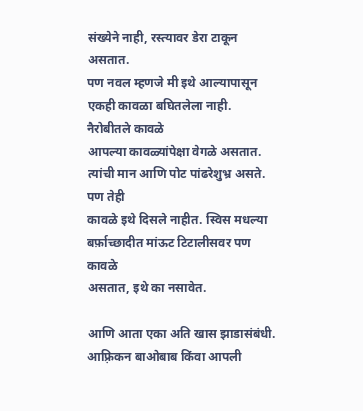संख्येने नाही, रस्त्यावर डेरा टाकून असतात.
पण नवल म्हणजे मी इथे आल्यापासून एकही कावळा बघितलेला नाही. नैरोबीतले कावळे
आपल्या कावळ्यांपेक्षा वेगळे असतात. त्यांची मान आणि पोट पांढरेशुभ्र असते. पण तेही
कावळे इथे दिसले नाहीत. स्विस मधल्या बर्फ़ाच्छादीत मांऊट टिटालीसवर पण कावळे
असतात, इथे का नसावेत.

आणि आता एका अति खास झाडासंबंधी.
आफ़्रिकन बाओबाब किंवा आपली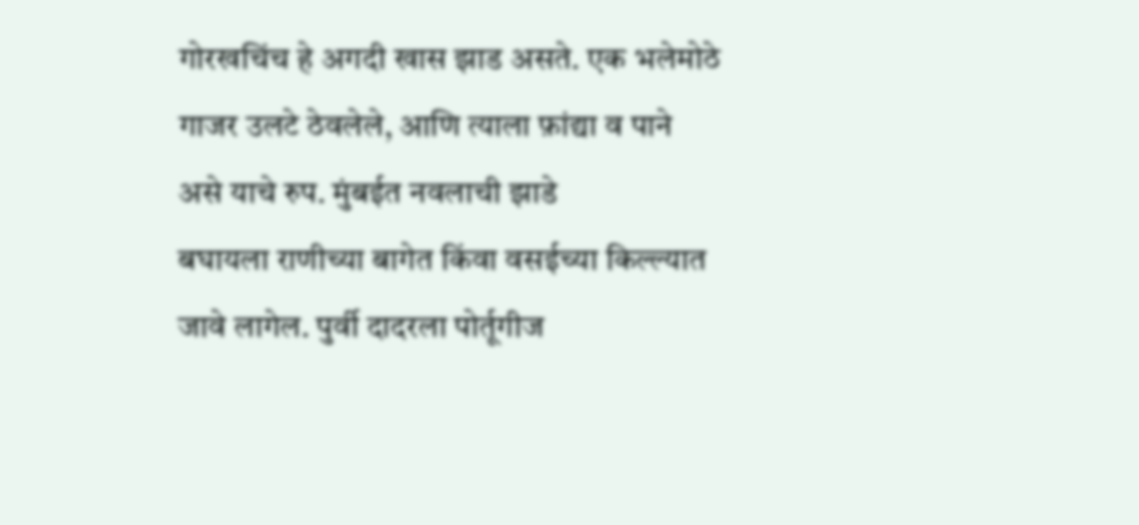गोरखचिंच हे अगदी खास झाड असते. एक भलेमोठे
गाजर उलटे ठेवलेले, आणि त्याला फ़ांद्या व पाने असे याचे रुप. मुंबईत नवलाची झाडे
बघायला राणीच्या बागेत किंवा वसईच्या किल्ल्यात जावे लागेल. पुर्वी दादरला पोर्तूगीज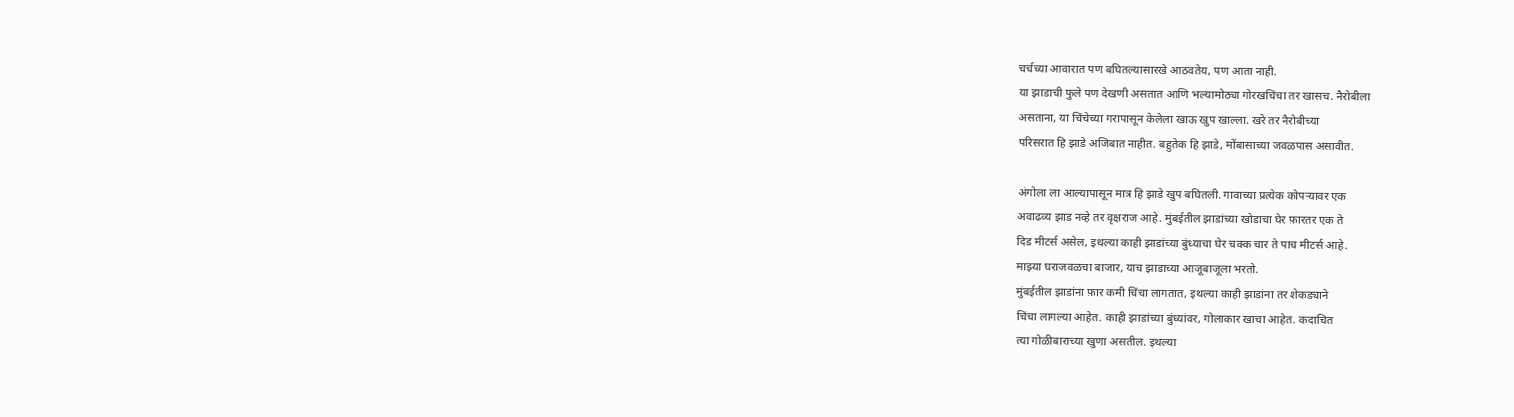चर्चच्या आवारात पण बघितल्यासारखे आठवतेय, पण आता नाही.
या झाडाची फुले पण देखणी असतात आणि भल्यामोठ्या गोरखचिंचा तर खासच. नैरोबीला
असताना, या चिंचेच्या गरापासून केलेला खाऊ खुप खाल्ला. खरे तर नैरोबीच्या
परिसरात हि झाडे अजिबात नाहीत. बहुतेक हि झाडे, मोंबासाच्या जवळपास असावीत.

अंगोला ला आल्यापासून मात्र हि झाडे खुप बघितली. गावाच्या प्रत्येक कोपऱ्यावर एक
अवाढव्य झाड नव्हे तर वृक्षराज आहे. मुंबईतील झाडांच्या खोडाचा घेर फ़ारतर एक ते
दिड मीटर्स असेल, इथल्या काही झाडांच्या बुंध्याचा घेर चक्क चार ते पाच मीटर्स आहे.
माझ्या घराजवळचा बाजार, याच झाडाच्या आजूबाजूला भरतो.
मुंबईतील झाडांना फ़ार कमी चिंचा लागतात, इथल्या काही झाडांना तर शेकड्याने
चिंचा लागल्या आहेत. काही झाडांच्या बुंध्यांवर, गोलाकार खाचा आहेत. कदाचित
त्या गोळीबाराच्या खुणा असतील. इथल्या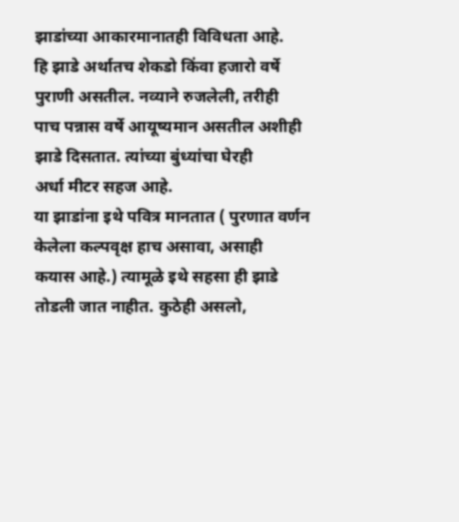झाडांच्या आकारमानातही विविधता आहे.
हि झाडे अर्थातच शेकडो किंवा हजारो वर्षे पुराणी असतील. नव्याने रुजलेली, तरीही
पाच पन्नास वर्षे आयूष्यमान असतील अशीही झाडे दिसतात. त्यांच्या बुंध्यांचा घेरही
अर्धा मीटर सहज आहे.
या झाडांना इथे पवित्र मानतात ( पुरणात वर्णन केलेला कल्पवृक्ष हाच असावा, असाही
कयास आहे.) त्यामूळे इथे सहसा ही झाडे तोडली जात नाहीत. कुठेही असलो,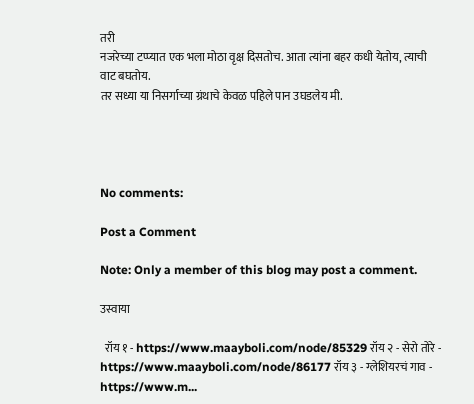तरी
नजरेच्या टप्प्यात एक भला मोठा वृक्ष दिसतोच. आता त्यांना बहर कधी येतोय, त्याची
वाट बघतोय.
तर सध्या या निसर्गाच्या ग्रंथाचे केवळ पहिले पान उघडलेय मी.




No comments:

Post a Comment

Note: Only a member of this blog may post a comment.

उस्वाया

  रॉय १ - https://www.maayboli.com/node/85329 रॉय २ - सेरो तोरे - https://www.maayboli.com/node/86177 रॉय ३ - ग्लेशियरचं गाव - https://www.m...